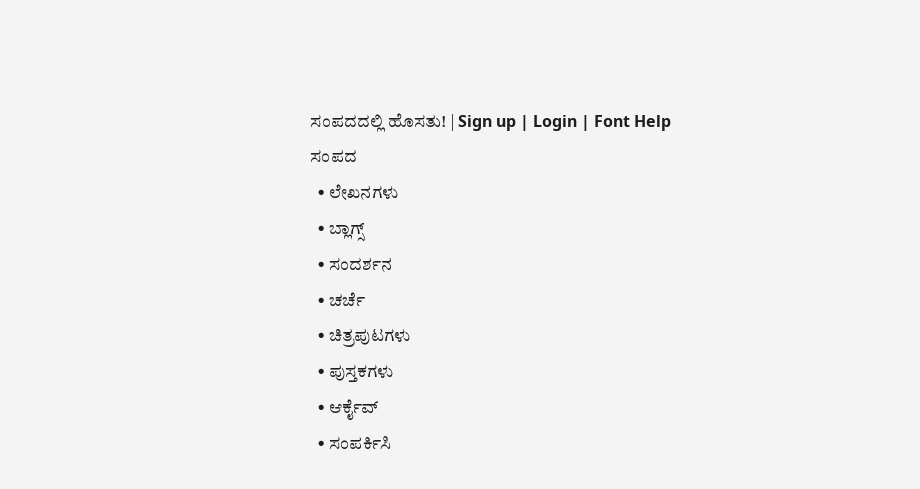ಸಂಪದದಲ್ಲಿ ಹೊಸತು! | Sign up | Login | Font Help
ಸಂಪದ
  • ಲೇಖನಗಳು
  • ಬ್ಲಾಗ್ಸ್
  • ಸಂದರ್ಶನ
  • ಚರ್ಚೆ
  • ಚಿತ್ರಪುಟಗಳು
  • ಪುಸ್ತಕಗಳು
  • ಆರ್ಕೈವ್
  • ಸಂಪರ್ಕಿಸಿ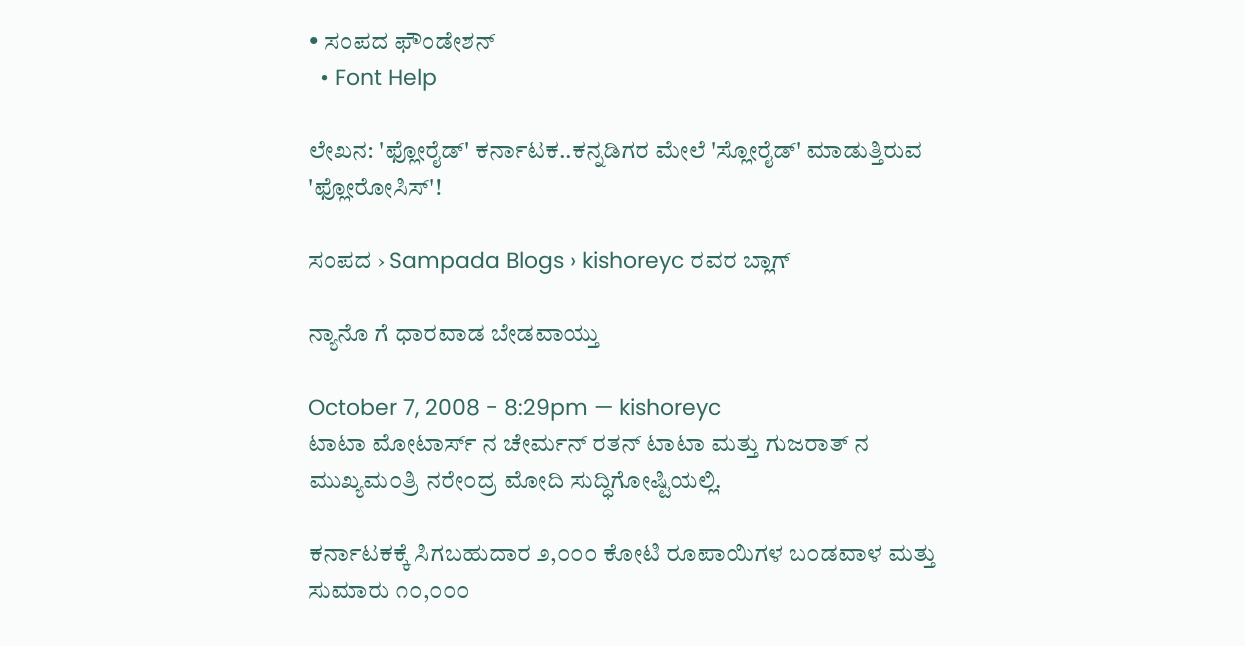• ಸಂಪದ ಫೌಂಡೇಶನ್
  • Font Help

ಲೇಖನ: 'ಫ್ಲೋರೈಡ್' ಕರ್ನಾಟಕ..ಕನ್ನಡಿಗರ ಮೇಲೆ 'ಸ್ಲೋರೈಡ್' ಮಾಡುತ್ತಿರುವ 'ಫ್ಲೋರೋಸಿಸ್'!

ಸಂಪದ › Sampada Blogs › kishoreyc ರವರ ಬ್ಲಾಗ್

ನ್ಯಾನೊ ಗೆ ಧಾರವಾಡ ಬೇಡವಾಯ್ತು

October 7, 2008 - 8:29pm — kishoreyc
ಟಾಟಾ ಮೋಟಾರ್ಸ್ ನ ಚೇರ್ಮನ್ ರತನ್ ಟಾಟಾ ಮತ್ತು ಗುಜರಾತ್ ನ ಮುಖ್ಯಮ೦ತ್ರಿ ನರೇ೦ದ್ರ ಮೋದಿ ಸುದ್ಧಿಗೋಷ್ಟಿಯಲ್ಲಿ.

ಕರ್ನಾಟಕಕ್ಕೆ ಸಿಗಬಹುದಾರ ೨,೦೦೦ ಕೋಟಿ ರೂಪಾಯಿಗಳ ಬ೦ಡವಾಳ ಮತ್ತು ಸುಮಾರು ೧೦,೦೦೦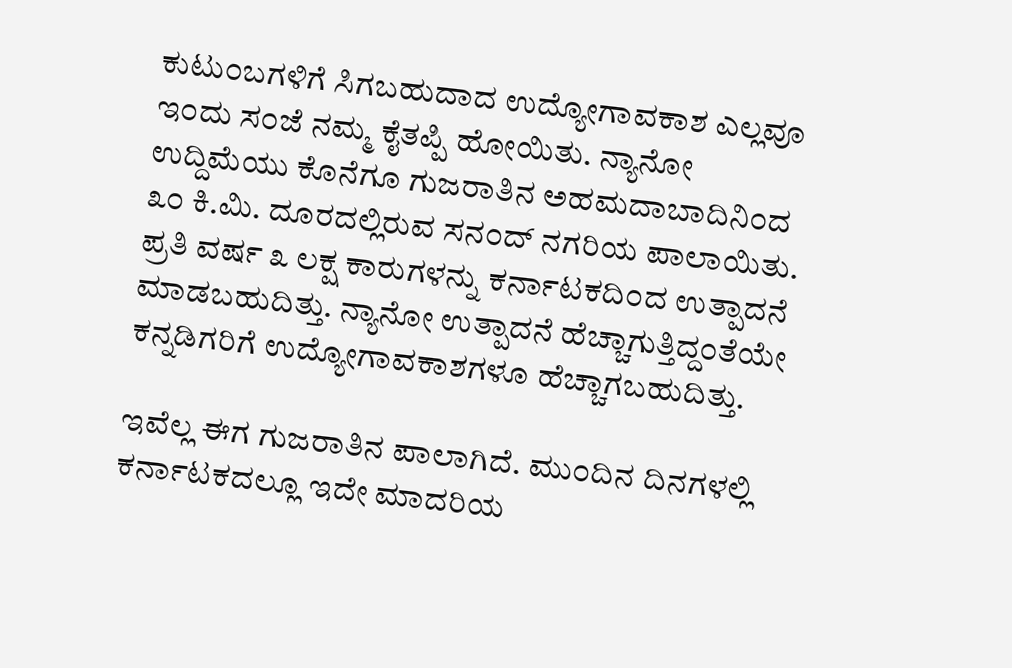ಕುಟು೦ಬಗಳಿಗೆ ಸಿಗಬಹುದಾದ ಉದ್ಯೋಗಾವಕಾಶ ಎಲ್ಲವೂ ಇ೦ದು ಸ೦ಜೆ ನಮ್ಮ ಕೈತಪ್ಪಿ ಹೋಯಿತು. ನ್ಯಾನೋ ಉದ್ದಿಮೆಯು ಕೊನೆಗೂ ಗುಜರಾತಿನ ಅಹಮದಾಬಾದಿನಿ೦ದ ೩೦ ಕಿ.ಮಿ. ದೂರದಲ್ಲಿರುವ ಸನ೦ದ್ ನಗರಿಯ ಪಾಲಾಯಿತು. ಪ್ರತಿ ವರ್ಷ ೩ ಲಕ್ಷ ಕಾರುಗಳನ್ನು ಕರ್ನಾಟಕದಿ೦ದ ಉತ್ಪಾದನೆ ಮಾಡಬಹುದಿತ್ತು. ನ್ಯಾನೋ ಉತ್ಪಾದನೆ ಹೆಚ್ಚಾಗುತ್ತಿದ್ದ೦ತೆಯೇ ಕನ್ನಡಿಗರಿಗೆ ಉದ್ಯೋಗಾವಕಾಶಗಳೂ ಹೆಚ್ಚಾಗಬಹುದಿತ್ತು.

ಇವೆಲ್ಲ ಈಗ ಗುಜರಾತಿನ ಪಾಲಾಗಿದೆ. ಮು೦ದಿನ ದಿನಗಳಲ್ಲಿ ಕರ್ನಾಟಕದಲ್ಲೂ ಇದೇ ಮಾದರಿಯ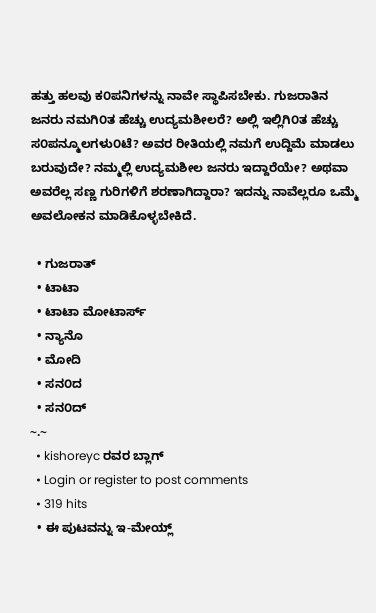ಹತ್ತು ಹಲವು ಕ೦ಪನಿಗಳನ್ನು ನಾವೇ ಸ್ಥಾಪಿಸಬೇಕು. ಗುಜರಾತಿನ ಜನರು ನಮಗಿ೦ತ ಹೆಚ್ಚು ಉದ್ಯಮಶೀಲರೆ? ಅಲ್ಲಿ ಇಲ್ಲಿಗಿ೦ತ ಹೆಚ್ಚು ಸ೦ಪನ್ಮೂಲಗಳು೦ಟೆ? ಅವರ ರೀತಿಯಲ್ಲಿ ನಮಗೆ ಉದ್ದಿಮೆ ಮಾಡಲು ಬರುವುದೇ? ನಮ್ಮಲ್ಲಿ ಉದ್ಯಮಶೀಲ ಜನರು ಇದ್ದಾರೆಯೇ? ಅಥವಾ ಅವರೆಲ್ಲ ಸಣ್ಣ ಗುರಿಗಳಿಗೆ ಶರಣಾಗಿದ್ದಾರಾ? ಇದನ್ನು ನಾವೆಲ್ಲರೂ ಒಮ್ಮೆ ಅವಲೋಕನ ಮಾಡಿಕೊಳ್ಳಬೇಕಿದೆ.

  • ಗುಜರಾತ್
  • ಟಾಟಾ
  • ಟಾಟಾ ಮೋಟಾರ್ಸ್
  • ನ್ಯಾನೊ
  • ಮೋದಿ
  • ಸನ೦ದ
  • ಸನ೦ದ್
~.~
  • kishoreyc ರವರ ಬ್ಲಾಗ್
  • Login or register to post comments
  • 319 hits
  • ಈ ಪುಟವನ್ನು ಇ-ಮೇಯ್ಲ್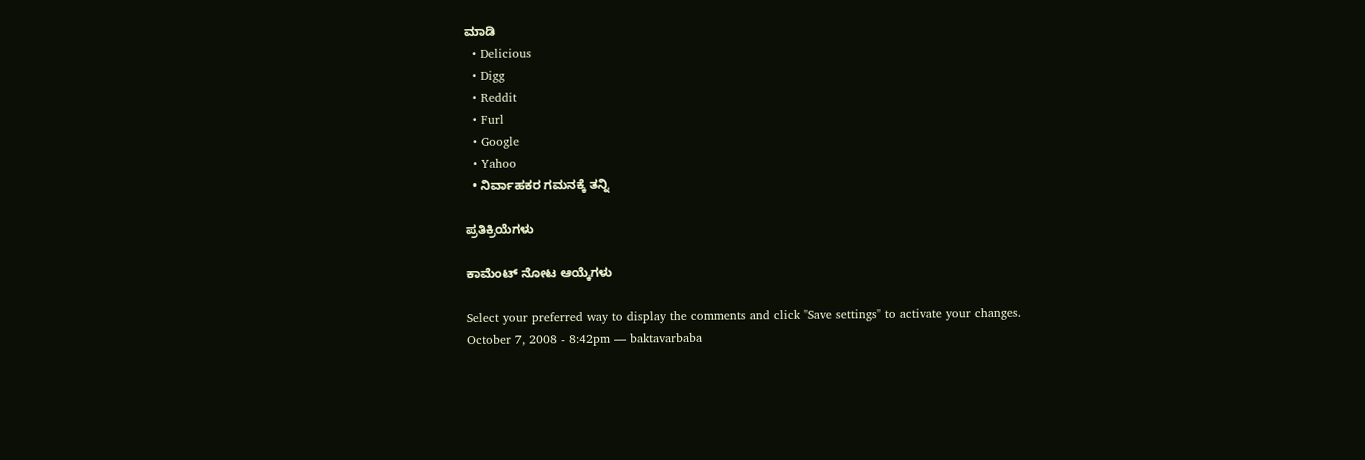ಮಾಡಿ
  • Delicious
  • Digg
  • Reddit
  • Furl
  • Google
  • Yahoo
  • ನಿರ್ವಾಹಕರ ಗಮನಕ್ಕೆ ತನ್ನಿ

ಪ್ರತಿಕ್ರಿಯೆಗಳು

ಕಾಮೆಂಟ್ ನೋಟ ಆಯ್ಕೆಗಳು

Select your preferred way to display the comments and click "Save settings" to activate your changes.
October 7, 2008 - 8:42pm — baktavarbaba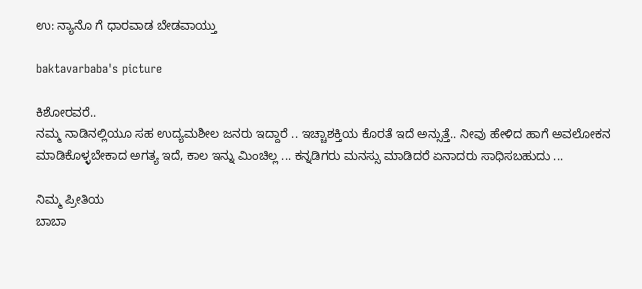ಉ: ನ್ಯಾನೊ ಗೆ ಧಾರವಾಡ ಬೇಡವಾಯ್ತು

baktavarbaba's picture

ಕಿಶೋರವರೆ..
ನಮ್ಮ ನಾಡಿನಲ್ಲಿಯೂ ಸಹ ಉದ್ಯಮಶೀಲ ಜನರು ಇದ್ದಾರೆ .. ಇಚ್ಚಾಶಕ್ತಿಯ ಕೊರತೆ ಇದೆ ಅನ್ಸುತ್ತೆ.. ನೀವು ಹೇಳಿದ ಹಾಗೆ ಅವಲೋಕನ ಮಾಡಿಕೊಳ್ಳಬೇಕಾದ ಅಗತ್ಯ ಇದೆ, ಕಾಲ ಇನ್ನು ಮಿಂಚಿಲ್ಲ ... ಕನ್ನಡಿಗರು ಮನಸ್ಸು ಮಾಡಿದರೆ ಏನಾದರು ಸಾಧಿಸಬಹುದು ...

ನಿಮ್ಮ ಪ್ರೀತಿಯ
ಬಾಬಾ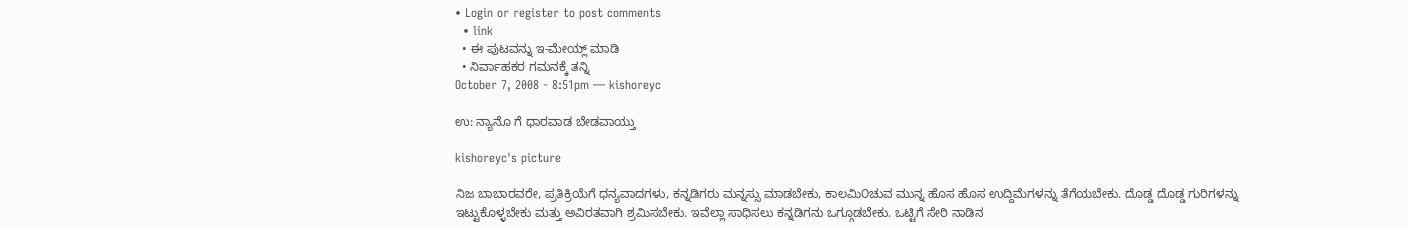• Login or register to post comments
  • link
  • ಈ ಪುಟವನ್ನು ಇ-ಮೇಯ್ಲ್ ಮಾಡಿ
  • ನಿರ್ವಾಹಕರ ಗಮನಕ್ಕೆ ತನ್ನಿ
October 7, 2008 - 8:51pm — kishoreyc

ಉ: ನ್ಯಾನೊ ಗೆ ಧಾರವಾಡ ಬೇಡವಾಯ್ತು

kishoreyc's picture

ನಿಜ ಬಾಬಾರವರೇ, ಪ್ರತಿಕ್ರಿಯೆಗೆ ಧನ್ಯವಾದಗಳು, ಕನ್ನಡಿಗರು ಮನ್ನಸ್ಸು ಮಾಡಬೇಕು, ಕಾಲಮಿ೦ಚುವ ಮುನ್ನ ಹೊಸ ಹೊಸ ಉದ್ದಿಮೆಗಳನ್ನು ತೆಗೆಯಬೇಕು. ದೊಡ್ಡ ದೊಡ್ಡ ಗುರಿಗಳನ್ನು ಇಟ್ಟುಕೊಳ್ಳಬೇಕು ಮತ್ತು ಅವಿರತವಾಗಿ ಶ್ರಮಿಸಬೇಕು. ಇವೆಲ್ಲಾ ಸಾಧಿಸಲು ಕನ್ನಡಿಗನು ಒಗ್ಗೂಡಬೇಕು. ಒಟ್ಟಿಗೆ ಸೇರಿ ನಾಡಿನ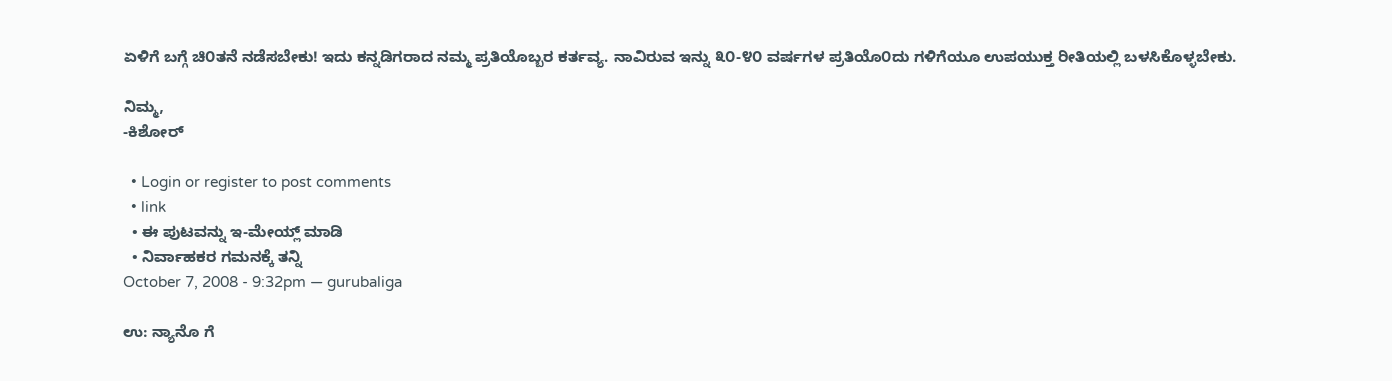ಏಳಿಗೆ ಬಗ್ಗೆ ಚಿ೦ತನೆ ನಡೆಸಬೇಕು! ಇದು ಕನ್ನಡಿಗರಾದ ನಮ್ಮ ಪ್ರತಿಯೊಬ್ಬರ ಕರ್ತವ್ಯ. ನಾವಿರುವ ಇನ್ನು ೩೦-೪೦ ವರ್ಷಗಳ ಪ್ರತಿಯೊ೦ದು ಗಳಿಗೆಯೂ ಉಪಯುಕ್ತ ರೀತಿಯಲ್ಲಿ ಬಳಸಿಕೊಳ್ಳಬೇಕು.

ನಿಮ್ಮ,
-ಕಿಶೋರ್

  • Login or register to post comments
  • link
  • ಈ ಪುಟವನ್ನು ಇ-ಮೇಯ್ಲ್ ಮಾಡಿ
  • ನಿರ್ವಾಹಕರ ಗಮನಕ್ಕೆ ತನ್ನಿ
October 7, 2008 - 9:32pm — gurubaliga

ಉ: ನ್ಯಾನೊ ಗೆ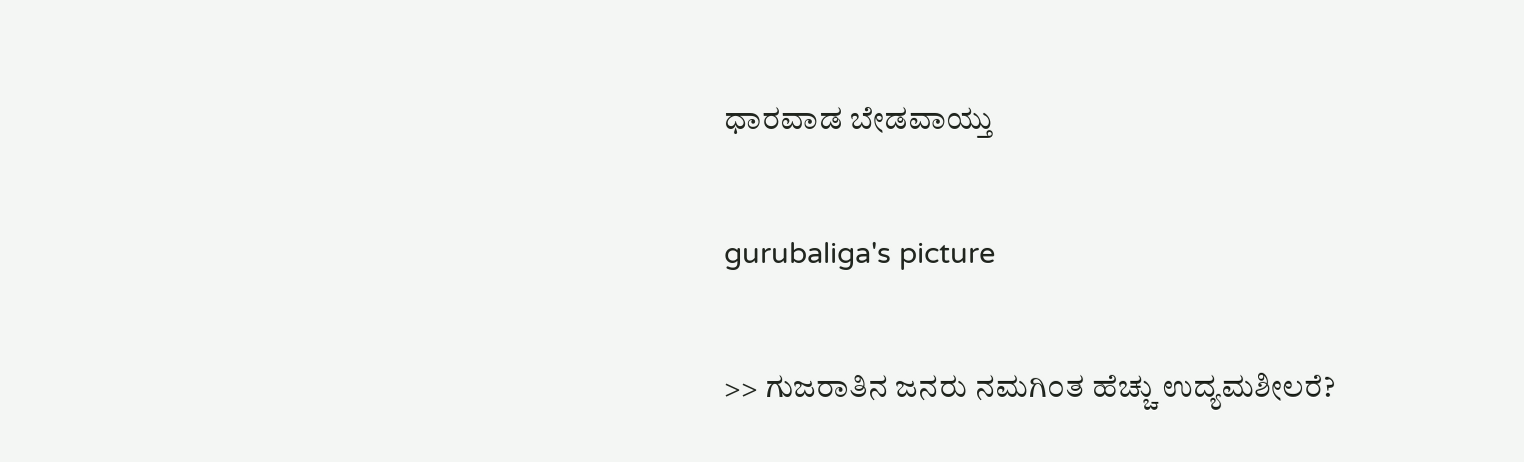ಧಾರವಾಡ ಬೇಡವಾಯ್ತು

gurubaliga's picture

>> ಗುಜರಾತಿನ ಜನರು ನಮಗಿ೦ತ ಹೆಚ್ಚು ಉದ್ಯಮಶೀಲರೆ?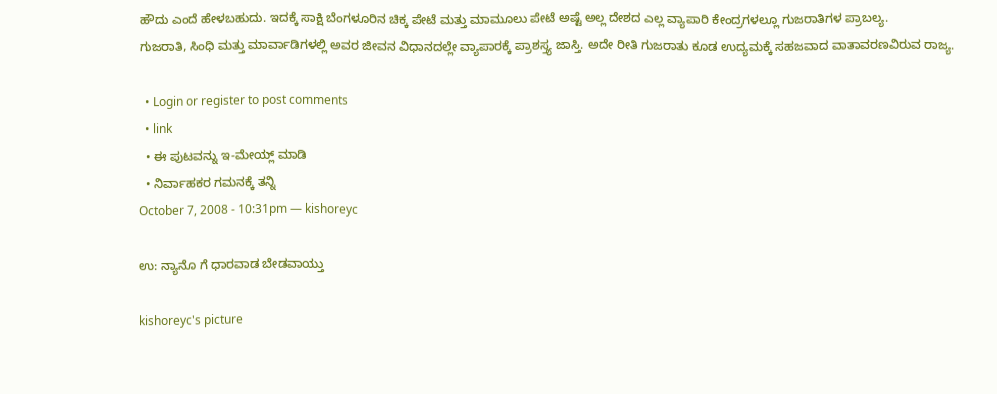ಹೌದು ಎಂದೆ ಹೇಳಬಹುದು. ಇದಕ್ಕೆ ಸಾಕ್ಷಿ ಬೆಂಗಳೂರಿನ ಚಿಕ್ಕ ಪೇಟೆ ಮತ್ತು ಮಾಮೂಲು ಪೇಟೆ ಅಷ್ಟೆ ಅಲ್ಲ ದೇಶದ ಎಲ್ಲ ವ್ಯಾಪಾರಿ ಕೇಂದ್ರಗಳಲ್ಲೂ ಗುಜರಾತಿಗಳ ಪ್ರಾಬಲ್ಯ.
ಗುಜರಾತಿ, ಸಿಂಧಿ ಮತ್ತು ಮಾರ್ವಾಡಿಗಳಲ್ಲಿ ಅವರ ಜೀವನ ವಿಧಾನದಲ್ಲೇ ವ್ಯಾಪಾರಕ್ಕೆ ಪ್ರಾಶಸ್ತ್ಯ ಜಾಸ್ತಿ. ಅದೇ ರೀತಿ ಗುಜರಾತು ಕೂಡ ಉದ್ಯಮಕ್ಕೆ ಸಹಜವಾದ ವಾತಾವರಣವಿರುವ ರಾಜ್ಯ.

  • Login or register to post comments
  • link
  • ಈ ಪುಟವನ್ನು ಇ-ಮೇಯ್ಲ್ ಮಾಡಿ
  • ನಿರ್ವಾಹಕರ ಗಮನಕ್ಕೆ ತನ್ನಿ
October 7, 2008 - 10:31pm — kishoreyc

ಉ: ನ್ಯಾನೊ ಗೆ ಧಾರವಾಡ ಬೇಡವಾಯ್ತು

kishoreyc's picture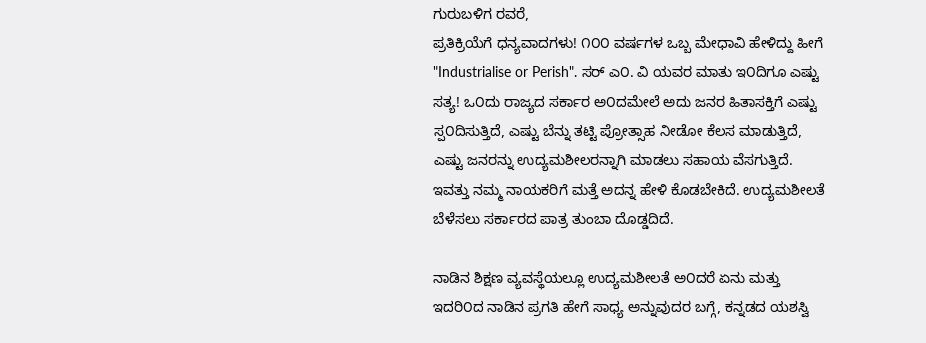ಗುರುಬಳಿಗ ರವರೆ,
ಪ್ರತಿಕ್ರಿಯೆಗೆ ಧನ್ಯವಾದಗಳು! ೧೦೦ ವರ್ಷಗಳ ಒಬ್ಬ ಮೇಧಾವಿ ಹೇಳಿದ್ದು ಹೀಗೆ "Industrialise or Perish". ಸರ್ ಎ೦. ವಿ ಯವರ ಮಾತು ಇ೦ದಿಗೂ ಎಷ್ಟು ಸತ್ಯ! ಒ೦ದು ರಾಜ್ಯದ ಸರ್ಕಾರ ಅ೦ದಮೇಲೆ ಅದು ಜನರ ಹಿತಾಸಕ್ತಿಗೆ ಎಷ್ಟು ಸ್ಪ೦ದಿಸುತ್ತಿದೆ, ಎಷ್ಟು ಬೆನ್ನು ತಟ್ಟಿ ಪ್ರೋತ್ಸಾಹ ನೀಡೋ ಕೆಲಸ ಮಾಡುತ್ತಿದೆ, ಎಷ್ಟು ಜನರನ್ನು ಉದ್ಯಮಶೀಲರನ್ನಾಗಿ ಮಾಡಲು ಸಹಾಯ ವೆಸಗುತ್ತಿದೆ. ಇವತ್ತು ನಮ್ಮ ನಾಯಕರಿಗೆ ಮತ್ತೆ ಅದನ್ನ ಹೇಳಿ ಕೊಡಬೇಕಿದೆ. ಉದ್ಯಮಶೀಲತೆ ಬೆಳೆಸಲು ಸರ್ಕಾರದ ಪಾತ್ರ ತುಂಬಾ ದೊಡ್ಡದಿದೆ.

ನಾಡಿನ ಶಿಕ್ಷಣ ವ್ಯವಸ್ಥೆಯಲ್ಲೂ ಉದ್ಯಮಶೀಲತೆ ಅ೦ದರೆ ಏನು ಮತ್ತು ಇದರಿ೦ದ ನಾಡಿನ ಪ್ರಗತಿ ಹೇಗೆ ಸಾಧ್ಯ ಅನ್ನುವುದರ ಬಗ್ಗೆ, ಕನ್ನಡದ ಯಶಸ್ವಿ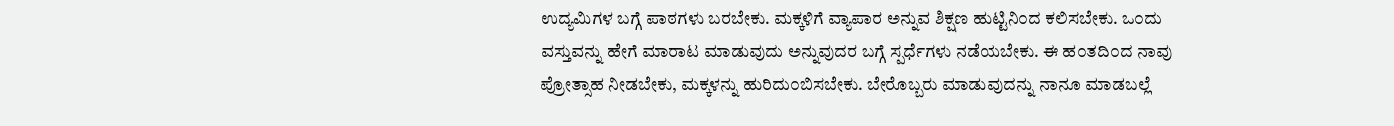ಉದ್ಯಮಿಗಳ ಬಗ್ಗೆ ಪಾಠಗಳು ಬರಬೇಕು. ಮಕ್ಕಳಿಗೆ ವ್ಯಾಪಾರ ಅನ್ನುವ ಶಿಕ್ಷಣ ಹುಟ್ಟಿನಿ೦ದ ಕಲಿಸಬೇಕು. ಒ೦ದು ವಸ್ತುವನ್ನು ಹೇಗೆ ಮಾರಾಟ ಮಾಡುವುದು ಅನ್ನುವುದರ ಬಗ್ಗೆ ಸ್ಪರ್ಧೆಗಳು ನಡೆಯಬೇಕು. ಈ ಹ೦ತದಿ೦ದ ನಾವು ಪ್ರೋತ್ಸಾಹ ನೀಡಬೇಕು, ಮಕ್ಕಳನ್ನು ಹುರಿದು೦ಬಿಸಬೇಕು. ಬೇರೊಬ್ಬರು ಮಾಡುವುದನ್ನು ನಾನೂ ಮಾಡಬಲ್ಲೆ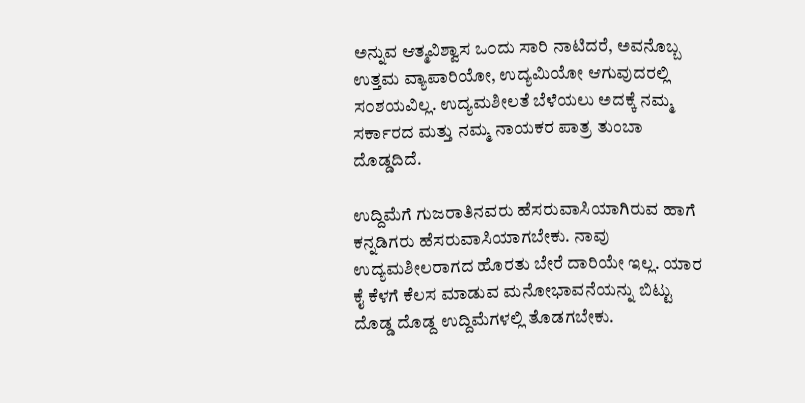ಅನ್ನುವ ಆತ್ಮವಿಶ್ವಾಸ ಒ೦ದು ಸಾರಿ ನಾಟಿದರೆ, ಅವನೊಬ್ಬ ಉತ್ತಮ ವ್ಯಾಪಾರಿಯೋ, ಉದ್ಯಮಿಯೋ ಆಗುವುದರಲ್ಲಿ ಸ೦ಶಯವಿಲ್ಲ. ಉದ್ಯಮಶೀಲತೆ ಬೆಳೆಯಲು ಅದಕ್ಕೆ ನಮ್ಮ ಸರ್ಕಾರದ ಮತ್ತು ನಮ್ಮ ನಾಯಕರ ಪಾತ್ರ ತುಂಬಾ ದೊಡ್ಡದಿದೆ.

ಉದ್ದಿಮೆಗೆ ಗುಜರಾತಿನವರು ಹೆಸರುವಾಸಿಯಾಗಿರುವ ಹಾಗೆ ಕನ್ನಡಿಗರು ಹೆಸರುವಾಸಿಯಾಗಬೇಕು. ನಾವು ಉದ್ಯಮಶೀಲರಾಗದ ಹೊರತು ಬೇರೆ ದಾರಿಯೇ ಇಲ್ಲ. ಯಾರ ಕೈ ಕೆಳಗೆ ಕೆಲಸ ಮಾಡುವ ಮನೋಭಾವನೆಯನ್ನು ಬಿಟ್ಟು ದೊಡ್ಡ ದೊಡ್ದ ಉದ್ದಿಮೆಗಳಲ್ಲಿ ತೊಡಗಬೇಕು.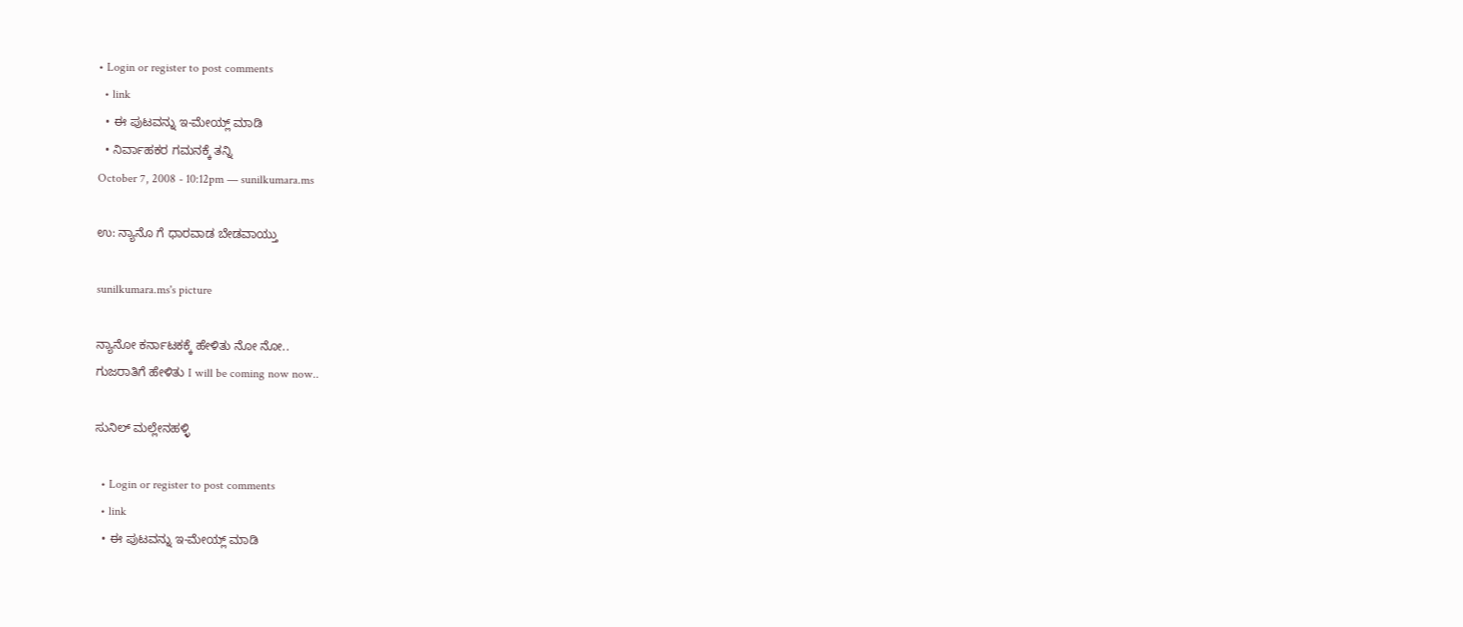• Login or register to post comments
  • link
  • ಈ ಪುಟವನ್ನು ಇ-ಮೇಯ್ಲ್ ಮಾಡಿ
  • ನಿರ್ವಾಹಕರ ಗಮನಕ್ಕೆ ತನ್ನಿ
October 7, 2008 - 10:12pm — sunilkumara.ms

ಉ: ನ್ಯಾನೊ ಗೆ ಧಾರವಾಡ ಬೇಡವಾಯ್ತು

sunilkumara.ms's picture

ನ್ಯಾನೋ ಕರ್ನಾಟಕಕ್ಕೆ ಹೇಳಿತು ನೋ ನೋ..
ಗುಜರಾತಿಗೆ ಹೇಳಿತು I will be coming now now..

ಸುನಿಲ್ ಮಲ್ಲೇನಹಳ್ಳಿ

  • Login or register to post comments
  • link
  • ಈ ಪುಟವನ್ನು ಇ-ಮೇಯ್ಲ್ ಮಾಡಿ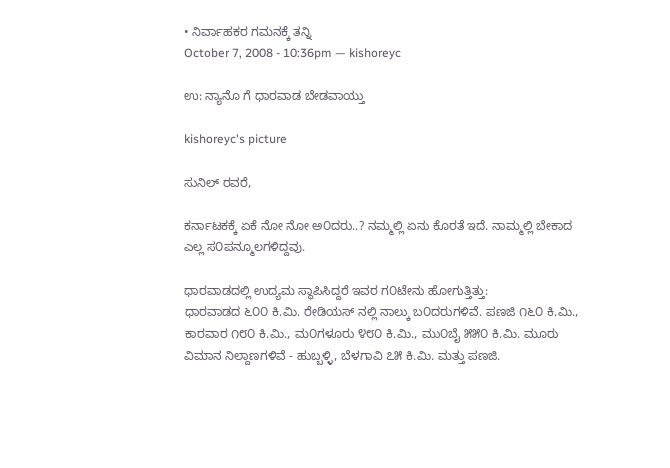• ನಿರ್ವಾಹಕರ ಗಮನಕ್ಕೆ ತನ್ನಿ
October 7, 2008 - 10:36pm — kishoreyc

ಉ: ನ್ಯಾನೊ ಗೆ ಧಾರವಾಡ ಬೇಡವಾಯ್ತು

kishoreyc's picture

ಸುನಿಲ್ ರವರೆ,

ಕರ್ನಾಟಕಕ್ಕೆ ಏಕೆ ನೋ ನೋ ಅ೦ದರು..? ನಮ್ಮಲ್ಲಿ ಏನು ಕೊರತೆ ಇದೆ. ನಾಮ್ಮಲ್ಲಿ ಬೇಕಾದ ಎಲ್ಲ ಸ೦ಪನ್ಮೂಲಗಳಿದ್ದವು.

ಧಾರವಾಡದಲ್ಲಿ ಉದ್ಯಮ ಸ್ಥಾಪಿಸಿದ್ದರೆ ಇವರ ಗ೦ಟೇನು ಹೋಗುತ್ತಿತ್ತು:
ಧಾರವಾಡದ ೬೦೦ ಕಿ.ಮಿ. ರೇಡಿಯಸ್ ನಲ್ಲಿ ನಾಲ್ಕು ಬ೦ದರುಗಳಿವೆ. ಪಣಜಿ ೧೬೦ ಕಿ.ಮಿ., ಕಾರವಾರ ೧೮೦ ಕಿ.ಮಿ., ಮ೦ಗಳೂರು ೪೮೦ ಕಿ.ಮಿ., ಮು೦ಬೈ ೫೫೦ ಕಿ.ಮಿ. ಮೂರು ವಿಮಾನ ನಿಲ್ದಾಣಗಳಿವೆ - ಹುಬ್ಬಳ್ಳಿ, ಬೆಳಗಾವಿ ೭೫ ಕಿ.ಮಿ. ಮತ್ತು ಪಣಜಿ.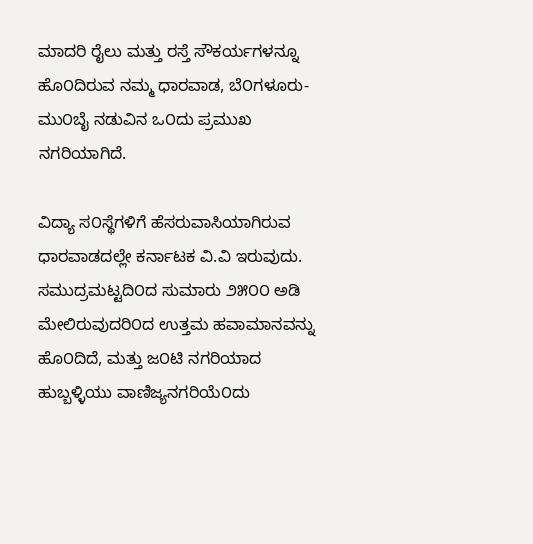ಮಾದರಿ ರೈಲು ಮತ್ತು ರಸ್ತೆ ಸೌಕರ್ಯಗಳನ್ನೂ ಹೊ೦ದಿರುವ ನಮ್ಮ ಧಾರವಾಡ, ಬೆ೦ಗಳೂರು-ಮು೦ಬೈ ನಡುವಿನ ಒ೦ದು ಪ್ರಮುಖ ನಗರಿಯಾಗಿದೆ.

ವಿದ್ಯಾ ಸ೦ಸ್ಥೆಗಳಿಗೆ ಹೆಸರುವಾಸಿಯಾಗಿರುವ ಧಾರವಾಡದಲ್ಲೇ ಕರ್ನಾಟಕ ವಿ.ವಿ ಇರುವುದು. ಸಮುದ್ರಮಟ್ಟದಿ೦ದ ಸುಮಾರು ೨೫೦೦ ಅಡಿ ಮೇಲಿರುವುದರಿ೦ದ ಉತ್ತಮ ಹವಾಮಾನವನ್ನು ಹೊ೦ದಿದೆ, ಮತ್ತು ಜ೦ಟಿ ನಗರಿಯಾದ ಹುಬ್ಬಳ್ಳಿಯು ವಾಣಿಜ್ಯನಗರಿಯೆ೦ದು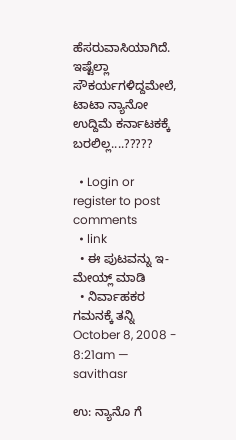ಹೆಸರುವಾಸಿಯಾಗಿದೆ. ಇಷ್ಟೆಲ್ಲಾ ಸೌಕರ್ಯಗಳಿದ್ದಮೇಲೆ, ಟಾಟಾ ನ್ಯಾನೋ ಉದ್ದಿಮೆ ಕರ್ನಾಟಕಕ್ಕೆ ಬರಲಿಲ್ಲ....?????

  • Login or register to post comments
  • link
  • ಈ ಪುಟವನ್ನು ಇ-ಮೇಯ್ಲ್ ಮಾಡಿ
  • ನಿರ್ವಾಹಕರ ಗಮನಕ್ಕೆ ತನ್ನಿ
October 8, 2008 - 8:21am — savithasr

ಉ: ನ್ಯಾನೊ ಗೆ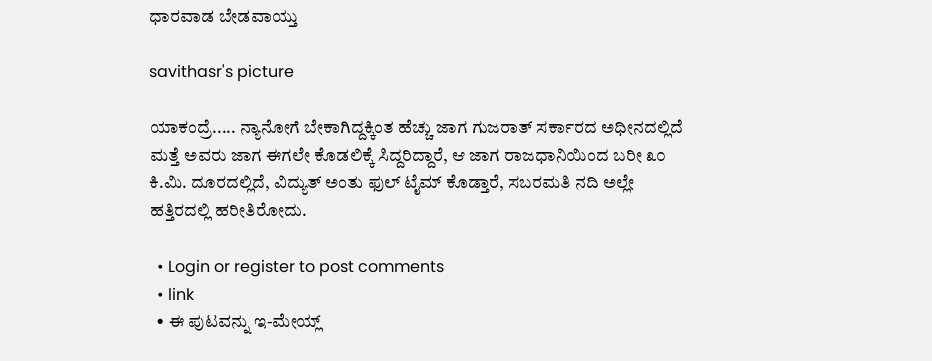ಧಾರವಾಡ ಬೇಡವಾಯ್ತು

savithasr's picture

ಯಾಕಂದ್ರೆ..... ನ್ಯಾನೋಗೆ ಬೇಕಾಗಿದ್ದಕ್ಕಿಂತ ಹೆಚ್ಚು ಜಾಗ ಗುಜರಾತ್ ಸರ್ಕಾರದ ಅಧೀನದಲ್ಲಿದೆ ಮತ್ತೆ ಅವರು ಜಾಗ ಈಗಲೇ ಕೊಡಲಿಕ್ಕೆ ಸಿದ್ದರಿದ್ದಾರೆ, ಆ ಜಾಗ ರಾಜಧಾನಿಯಿಂದ ಬರೀ ೩೦ ಕಿ.ಮಿ. ದೂರದಲ್ಲಿದೆ, ವಿದ್ಯುತ್ ಅಂತು ಫುಲ್ ಟೈಮ್ ಕೊಡ್ತಾರೆ, ಸಬರಮತಿ ನದಿ ಅಲ್ಲೇ ಹತ್ತಿರದಲ್ಲಿ ಹರೀತಿರೋದು.

  • Login or register to post comments
  • link
  • ಈ ಪುಟವನ್ನು ಇ-ಮೇಯ್ಲ್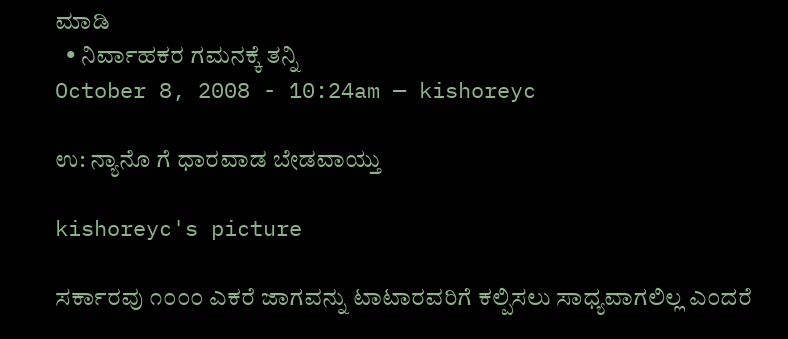ಮಾಡಿ
  • ನಿರ್ವಾಹಕರ ಗಮನಕ್ಕೆ ತನ್ನಿ
October 8, 2008 - 10:24am — kishoreyc

ಉ: ನ್ಯಾನೊ ಗೆ ಧಾರವಾಡ ಬೇಡವಾಯ್ತು

kishoreyc's picture

ಸರ್ಕಾರವು ೧೦೦೦ ಎಕರೆ ಜಾಗವನ್ನು ಟಾಟಾರವರಿಗೆ ಕಲ್ಪಿಸಲು ಸಾಧ್ಯವಾಗಲಿಲ್ಲ ಎ೦ದರೆ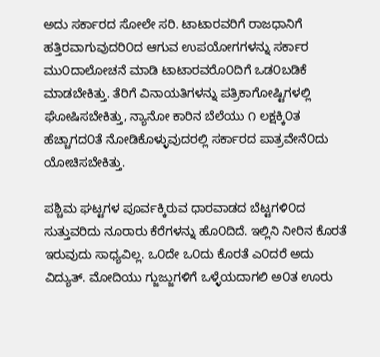ಅದು ಸರ್ಕಾರದ ಸೋಲೇ ಸರಿ. ಟಾಟಾರವರಿಗೆ ರಾಜಧಾನಿಗೆ ಹತ್ತಿರವಾಗುವುದರಿ೦ದ ಆಗುವ ಉಪಯೋಗಗಳನ್ನು ಸರ್ಕಾರ ಮು೦ದಾಲೋಚನೆ ಮಾಡಿ ಟಾಟಾರವರೊ೦ದಿಗೆ ಒಡ೦ಬಡಿಕೆ ಮಾಡಬೇಕಿತ್ತು. ತೆರಿಗೆ ವಿನಾಯತಿಗಳನ್ನು ಪತ್ರಿಕಾಗೋಷ್ಟಿಗಳಲ್ಲಿ ಘೋಷಿಸಬೇಕಿತ್ತು, ನ್ಯಾನೋ ಕಾರಿನ ಬೆಲೆಯು ೧ ಲಕ್ಷಕ್ಕಿ೦ತ ಹೆಚ್ಚಾಗದ೦ತೆ ನೋಡಿಕೊಳ್ಳುವುದರಲ್ಲಿ ಸರ್ಕಾರದ ಪಾತ್ರವೇನೆ೦ದು ಯೋಚಿಸಬೇಕಿತ್ತು.

ಪಶ್ಚಿಮ ಘಟ್ಟಗಳ ಪೂರ್ವಕ್ಕಿರುವ ಧಾರವಾಡದ ಬೆಟ್ಟಗಳಿ೦ದ ಸುತ್ತುವರಿದು ನೂರಾರು ಕೆರೆಗಳನ್ನು ಹೊ೦ದಿದೆ. ಇಲ್ಲಿನಿ ನೀರಿನ ಕೊರತೆ ಇರುವುದು ಸಾಧ್ಯವಿಲ್ಲ. ಒ೦ದೇ ಒ೦ದು ಕೊರತೆ ಎ೦ದರೆ ಅದು ವಿದ್ಯುತ್. ಮೋದಿಯು ಗ್ಜುಜ್ಜುಗಳಿಗೆ ಒಳ್ಳೆಯದಾಗಲಿ ಅ೦ತ ಊರು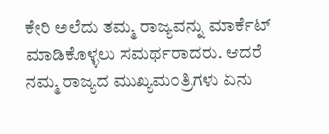ಕೇರಿ ಅಲೆದು ತಮ್ಮ ರಾಜ್ಯವನ್ನು ಮಾರ್ಕೆಟ್ ಮಾಡಿಕೊಳ್ಳಲು ಸಮರ್ಥರಾದರು. ಆದರೆ ನಮ್ಮ ರಾಜ್ಯದ ಮುಖ್ಯಮ೦ತ್ರಿಗಳು ಏನು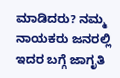ಮಾಡಿದರು? ನಮ್ಮ ನಾಯಕರು ಜನರಲ್ಲಿ ಇದರ ಬಗ್ಗೆ ಜಾಗೃತಿ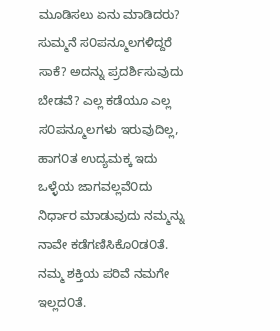ಮೂಡಿಸಲು ಏನು ಮಾಡಿದರು? ಸುಮ್ಮನೆ ಸ೦ಪನ್ಮೂಲಗಳಿದ್ದರೆ ಸಾಕೆ? ಅದನ್ನು ಪ್ರದರ್ಶಿಸುವುದು ಬೇಡವೆ? ಎಲ್ಲ ಕಡೆಯೂ ಎಲ್ಲ ಸ೦ಪನ್ಮೂಲಗಳು ಇರುವುದಿಲ್ಲ, ಹಾಗ೦ತ ಉದ್ಯಮಕ್ಕ ಇದು ಒಳ್ಳೆಯ ಜಾಗವಲ್ಲವೆ೦ದು ನಿರ್ಧಾರ ಮಾಡುವುದು ನಮ್ಮನ್ನು ನಾವೇ ಕಡೆಗಣಿಸಿಕೊ೦ಡ೦ತೆ. ನಮ್ಮ ಶಕ್ತಿಯ ಪರಿವೆ ನಮಗೇ ಇಲ್ಲದ೦ತೆ.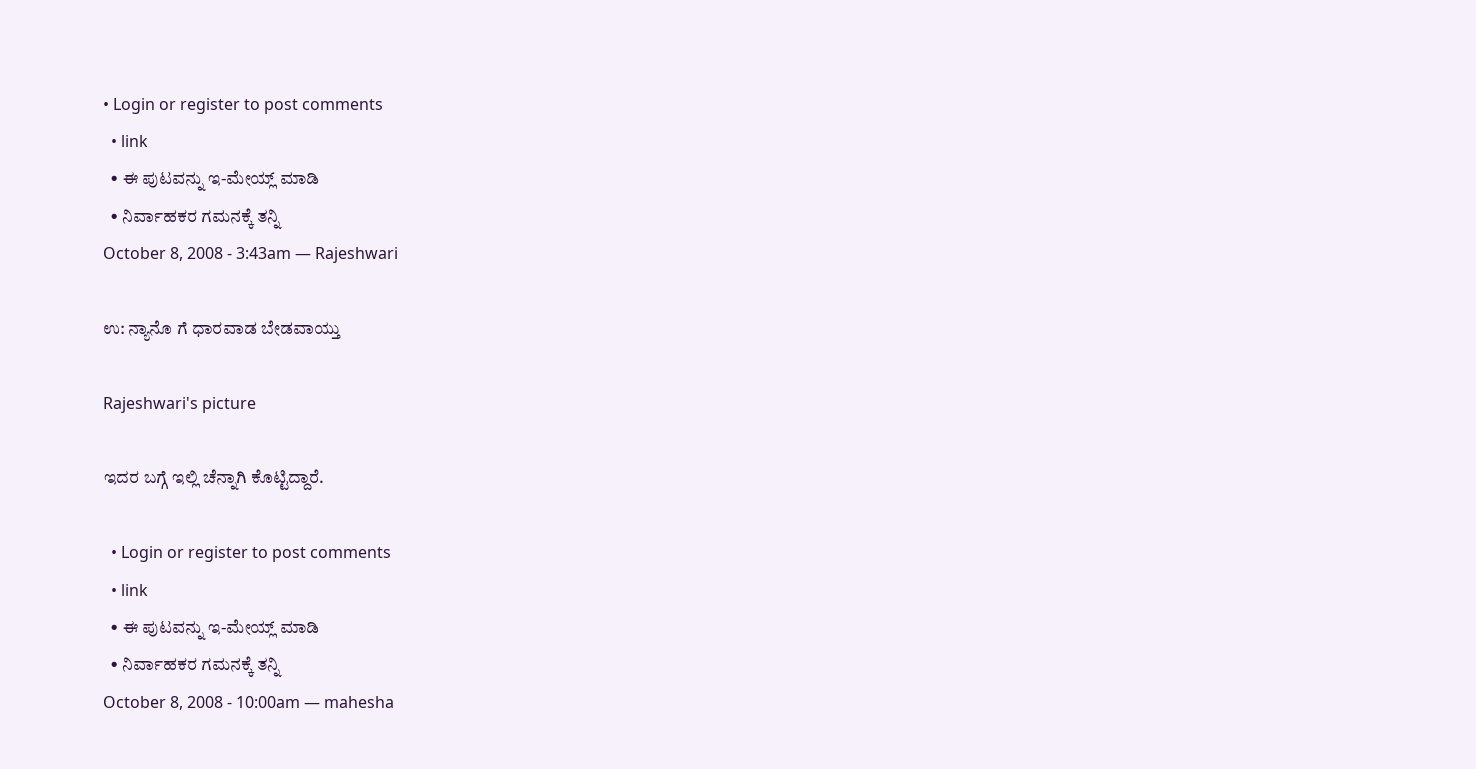• Login or register to post comments
  • link
  • ಈ ಪುಟವನ್ನು ಇ-ಮೇಯ್ಲ್ ಮಾಡಿ
  • ನಿರ್ವಾಹಕರ ಗಮನಕ್ಕೆ ತನ್ನಿ
October 8, 2008 - 3:43am — Rajeshwari

ಉ: ನ್ಯಾನೊ ಗೆ ಧಾರವಾಡ ಬೇಡವಾಯ್ತು

Rajeshwari's picture

ಇದರ ಬಗ್ಗೆ ಇಲ್ಲಿ ಚೆನ್ನಾಗಿ ಕೊಟ್ಟಿದ್ದಾರೆ.

  • Login or register to post comments
  • link
  • ಈ ಪುಟವನ್ನು ಇ-ಮೇಯ್ಲ್ ಮಾಡಿ
  • ನಿರ್ವಾಹಕರ ಗಮನಕ್ಕೆ ತನ್ನಿ
October 8, 2008 - 10:00am — mahesha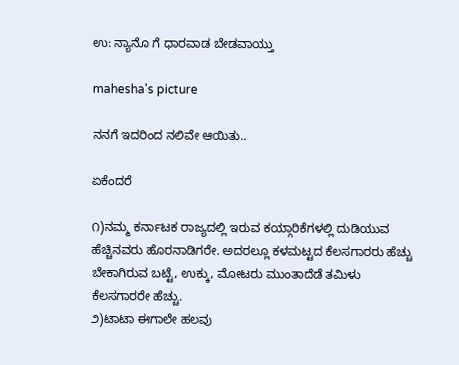ಉ: ನ್ಯಾನೊ ಗೆ ಧಾರವಾಡ ಬೇಡವಾಯ್ತು

mahesha's picture

ನನಗೆ ಇದರಿಂದ ನಲಿವೇ ಆಯಿತು..

ಏಕೆಂದರೆ

೧)ನಮ್ಮ ಕರ್ನಾಟಕ ರಾಜ್ಯದಲ್ಲಿ ಇರುವ ಕಯ್ಗಾರಿಕೆಗಳಲ್ಲಿ ದುಡಿಯುವ ಹೆಚ್ಚಿನವರು ಹೊರನಾಡಿಗರೇ. ಅದರಲ್ಲೂ ಕಳಮಟ್ಟದ ಕೆಲಸಗಾರರು ಹೆಚ್ಚು ಬೇಕಾಗಿರುವ ಬಟ್ಟೆ, ಉಕ್ಕು, ಮೋಟರು ಮುಂತಾದೆಡೆ ತಮಿಳು ಕೆಲಸಗಾರರೇ ಹೆಚ್ಚು.
೨)ಟಾಟಾ ಈಗಾಲೇ ಹಲವು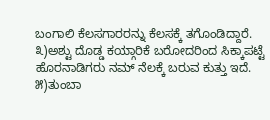ಬಂಗಾಲಿ ಕೆಲಸಗಾರರನ್ನು ಕೆಲಸಕ್ಕೆ ತಗೊಂಡಿದ್ದಾರೆ.
೩)ಅಶ್ಟು ದೊಡ್ಡ ಕಯ್ಗಾರಿಕೆ ಬರೋದರಿಂದ ಸಿಕ್ಕಾಪಟ್ಟೆ ಹೊರನಾಡಿಗರು ನಮ್ ನೆಲಕ್ಕೆ ಬರುವ ಕುತ್ತು ಇದೆ.
೫)ತುಂಬಾ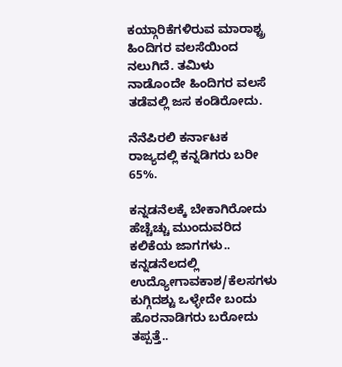ಕಯ್ಗಾರಿಕೆಗಳಿರುವ ಮಾರಾಶ್ಟ್ರ ಹಿಂದಿಗರ ವಲಸೆಯಿಂದ ನಲುಗಿದೆ. ತಮಿಳು ನಾಡೊಂದೇ ಹಿಂದಿಗರ ವಲಸೆ ತಡೆವಲ್ಲಿ ಜಸ ಕಂಡಿರೋದು.

ನೆನೆಪಿರಲಿ ಕರ್ನಾಟಕ ರಾಜ್ಯದಲ್ಲಿ ಕನ್ನಡಿಗರು ಬರೀ 65%.

ಕನ್ನಡನೆಲಕ್ಕೆ ಬೇಕಾಗಿರೋದು ಹೆಚ್ಚೆಚ್ಚು ಮುಂದುವರಿದ ಕಲಿಕೆಯ ಜಾಗಗಳು.. ಕನ್ನಡನೆಲದಲ್ಲಿ ಉದ್ಯೋಗಾವಕಾಶ/ಕೆಲಸಗಳು ಕುಗ್ಗಿದಶ್ಟು ಒಳ್ಳೇದೇ ಬಂದು ಹೊರನಾಡಿಗರು ಬರೋದು ತಪ್ಪತ್ತೆ..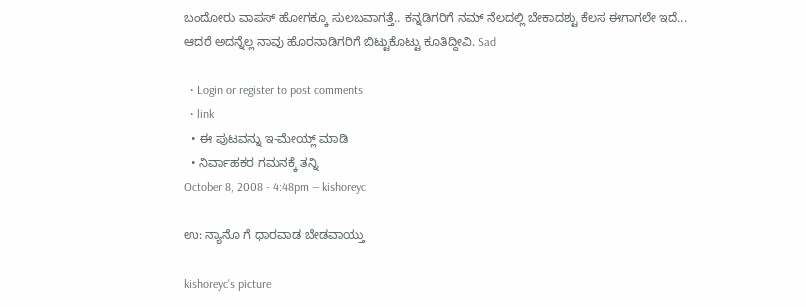ಬಂದೋರು ವಾಪಸ್ ಹೋಗಕ್ಕೂ ಸುಲಬವಾಗತ್ತೆ.. ಕನ್ನಡಿಗರಿಗೆ ನಮ್ ನೆಲದಲ್ಲಿ ಬೇಕಾದಶ್ಟು ಕೆಲಸ ಈಗಾಗಲೇ ಇದೆ... ಆದರೆ ಅದನ್ನೆಲ್ಲ ನಾವು ಹೊರನಾಡಿಗರಿಗೆ ಬಿಟ್ಟುಕೊಟ್ಟು ಕೂತಿದ್ದೀವಿ. Sad

  • Login or register to post comments
  • link
  • ಈ ಪುಟವನ್ನು ಇ-ಮೇಯ್ಲ್ ಮಾಡಿ
  • ನಿರ್ವಾಹಕರ ಗಮನಕ್ಕೆ ತನ್ನಿ
October 8, 2008 - 4:48pm — kishoreyc

ಉ: ನ್ಯಾನೊ ಗೆ ಧಾರವಾಡ ಬೇಡವಾಯ್ತು

kishoreyc's picture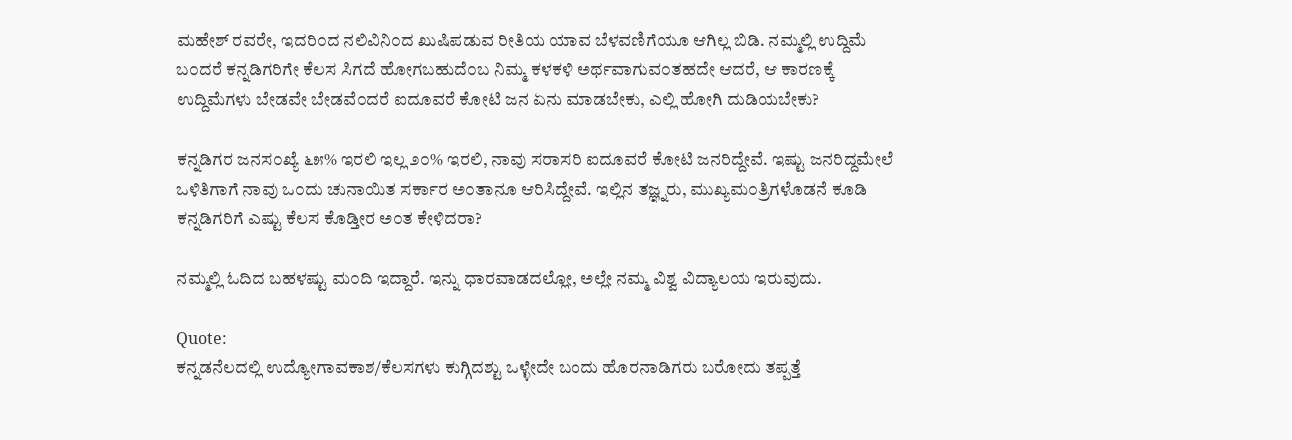ಮಹೇಶ್ ರವರೇ, ಇದರಿ೦ದ ನಲಿವಿನಿ೦ದ ಖುಷಿಪಡುವ ರೀತಿಯ ಯಾವ ಬೆಳವಣಿಗೆಯೂ ಆಗಿಲ್ಲ ಬಿಡಿ. ನಮ್ಮಲ್ಲಿ ಉದ್ದಿಮೆ ಬ೦ದರೆ ಕನ್ನಡಿಗರಿಗೇ ಕೆಲಸ ಸಿಗದೆ ಹೋಗಬಹುದೆ೦ಬ ನಿಮ್ಮ ಕಳಕಳಿ ಅರ್ಥವಾಗುವ೦ತಹದೇ ಆದರೆ, ಆ ಕಾರಣಕ್ಕೆ ಉದ್ದಿಮೆಗಳು ಬೇಡವೇ ಬೇಡವೆ೦ದರೆ ಐದೂವರೆ ಕೋಟಿ ಜನ ಏನು ಮಾಡಬೇಕು, ಎಲ್ಲಿ ಹೋಗಿ ದುಡಿಯಬೇಕು?

ಕನ್ನಡಿಗರ ಜನಸ೦ಖ್ಯೆ ೬೫% ಇರಲಿ ಇಲ್ಲ ೨೦% ಇರಲಿ, ನಾವು ಸರಾಸರಿ ಐದೂವರೆ ಕೋಟಿ ಜನರಿದ್ದೇವೆ. ಇಷ್ಟು ಜನರಿದ್ದಮೇಲೆ ಒಳಿತಿಗಾಗೆ ನಾವು ಒ೦ದು ಚುನಾಯಿತ ಸರ್ಕಾರ ಅ೦ತಾನೂ ಆರಿಸಿದ್ದೇವೆ. ಇಲ್ಲಿನ ತಜ್ಞ್ನರು, ಮುಖ್ಯಮ೦ತ್ರಿಗಳೊಡನೆ ಕೂಡಿ ಕನ್ನಡಿಗರಿಗೆ ಎಷ್ಟು ಕೆಲಸ ಕೊಡ್ತೀರ ಅ೦ತ ಕೇಳಿದರಾ?

ನಮ್ಮಲ್ಲಿ ಓದಿದ ಬಹಳಷ್ಟು ಮ೦ದಿ ಇದ್ದಾರೆ. ಇನ್ನು ಧಾರವಾಡದಲ್ಲೋ, ಅಲ್ಲೇ ನಮ್ಮ ವಿಶ್ವ ವಿದ್ಯಾಲಯ ಇರುವುದು.

Quote:
ಕನ್ನಡನೆಲದಲ್ಲಿ ಉದ್ಯೋಗಾವಕಾಶ/ಕೆಲಸಗಳು ಕುಗ್ಗಿದಶ್ಟು ಒಳ್ಳೇದೇ ಬಂದು ಹೊರನಾಡಿಗರು ಬರೋದು ತಪ್ಪತ್ತೆ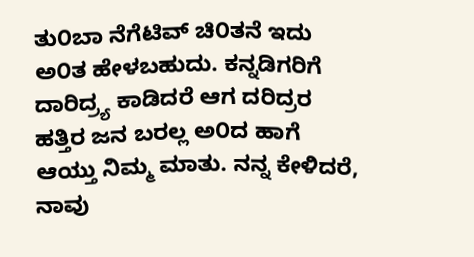ತು೦ಬಾ ನೆಗೆಟಿವ್ ಚಿ೦ತನೆ ಇದು ಅ೦ತ ಹೇಳಬಹುದು. ಕನ್ನಡಿಗರಿಗೆ ದಾರಿದ್ರ್ಯ ಕಾಡಿದರೆ ಆಗ ದರಿದ್ರರ ಹತ್ತಿರ ಜನ ಬರಲ್ಲ ಅ೦ದ ಹಾಗೆ ಆಯ್ತು ನಿಮ್ಮ ಮಾತು. ನನ್ನ ಕೇಳಿದರೆ, ನಾವು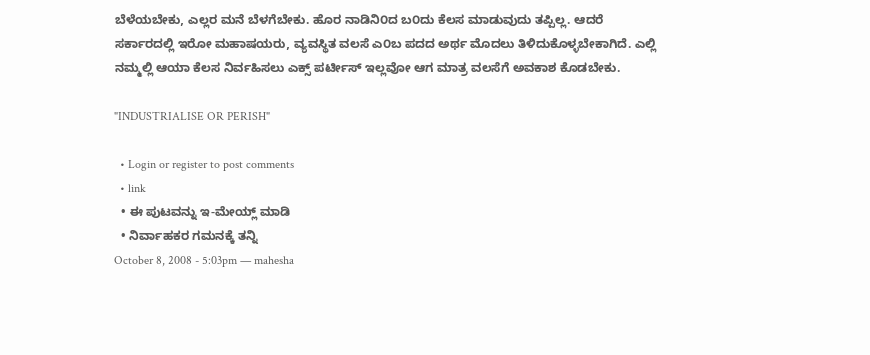ಬೆಳೆಯಬೇಕು, ಎಲ್ಲರ ಮನೆ ಬೆಳಗೆಬೇಕು. ಹೊರ ನಾಡಿನಿ೦ದ ಬ೦ದು ಕೆಲಸ ಮಾಡುವುದು ತಪ್ಪಿಲ್ಲ. ಆದರೆ ಸರ್ಕಾರದಲ್ಲಿ ಇರೋ ಮಹಾಷಯರು, ವ್ಯವಸ್ಥಿತ ವಲಸೆ ಎ೦ಬ ಪದದ ಅರ್ಥ ಮೊದಲು ತಿಳಿದುಕೊಳ್ಳಬೇಕಾಗಿದೆ. ಎಲ್ಲಿ ನಮ್ಮಲ್ಲಿ ಆಯಾ ಕೆಲಸ ನಿರ್ವಹಿಸಲು ಎಕ್ಸ್ ಪರ್ಟೀಸ್ ಇಲ್ಲವೋ ಆಗ ಮಾತ್ರ ವಲಸೆಗೆ ಅವಕಾಶ ಕೊಡಬೇಕು.

"INDUSTRIALISE OR PERISH"

  • Login or register to post comments
  • link
  • ಈ ಪುಟವನ್ನು ಇ-ಮೇಯ್ಲ್ ಮಾಡಿ
  • ನಿರ್ವಾಹಕರ ಗಮನಕ್ಕೆ ತನ್ನಿ
October 8, 2008 - 5:03pm — mahesha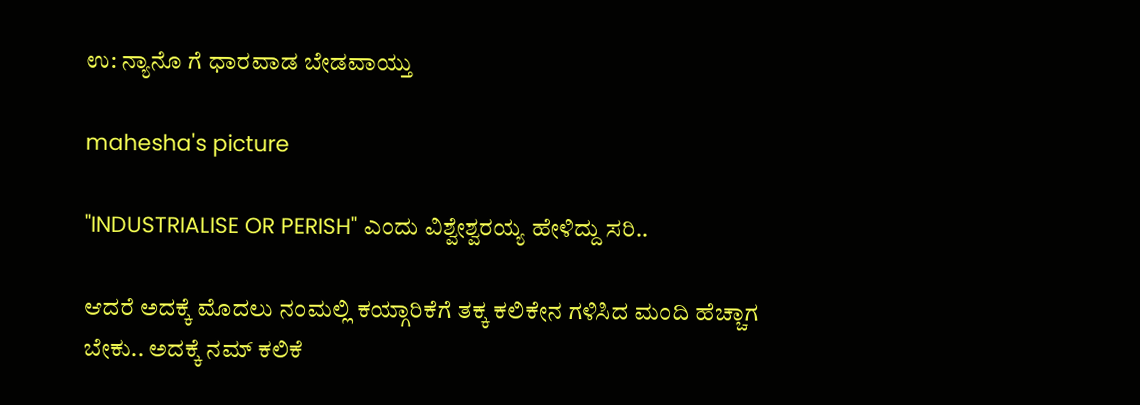ಉ: ನ್ಯಾನೊ ಗೆ ಧಾರವಾಡ ಬೇಡವಾಯ್ತು

mahesha's picture

"INDUSTRIALISE OR PERISH" ಎಂದು ವಿಶ್ವೇಶ್ವರಯ್ಯ ಹೇಳಿದ್ದು ಸರಿ..

ಆದರೆ ಅದಕ್ಕೆ ಮೊದಲು ನಂಮಲ್ಲಿ ಕಯ್ಗಾರಿಕೆಗೆ ತಕ್ಕ ಕಲಿಕೇನ ಗಳಿಸಿದ ಮಂದಿ ಹೆಚ್ಚಾಗ ಬೇಕು.. ಅದಕ್ಕೆ ನಮ್ ಕಲಿಕೆ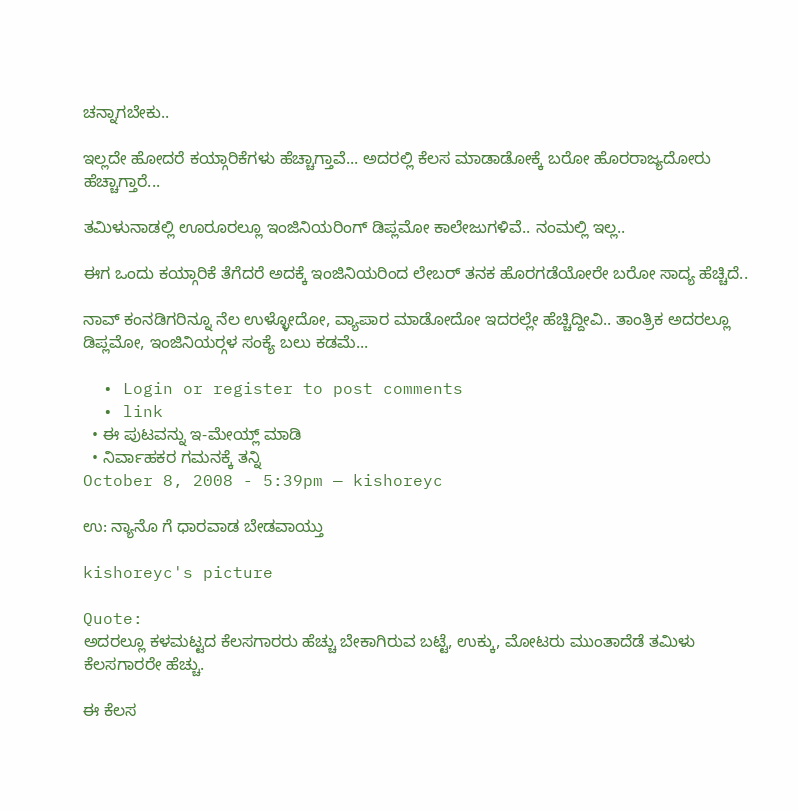ಚನ್ನಾಗಬೇಕು..

ಇಲ್ಲದೇ ಹೋದರೆ ಕಯ್ಗಾರಿಕೆಗಳು ಹೆಚ್ಚಾಗ್ತಾವೆ... ಅದರಲ್ಲಿ ಕೆಲಸ ಮಾಡಾಡೋಕ್ಕೆ ಬರೋ ಹೊರರಾಜ್ಯದೋರು ಹೆಚ್ಚಾಗ್ತಾರೆ...

ತಮಿಳುನಾಡಲ್ಲಿ ಊರೂರಲ್ಲೂ ಇಂಜಿನಿಯರಿಂಗ್ ಡಿಪ್ಲಮೋ ಕಾಲೇಜುಗಳಿವೆ.. ನಂಮಲ್ಲಿ ಇಲ್ಲ..

ಈಗ ಒಂದು ಕಯ್ಗಾರಿಕೆ ತೆಗೆದರೆ ಅದಕ್ಕೆ ಇಂಜಿನಿಯರಿಂದ ಲೇಬರ್‍ ತನಕ ಹೊರಗಡೆಯೋರೇ ಬರೋ ಸಾದ್ಯ ಹೆಚ್ಚಿದೆ..

ನಾವ್ ಕಂನಡಿಗರಿನ್ನೂ ನೆಲ ಉಳ್ಳೋದೋ, ವ್ಯಾಪಾರ ಮಾಡೋದೋ ಇದರಲ್ಲೇ ಹೆಚ್ಚಿದ್ದೀವಿ.. ತಾಂತ್ರಿಕ ಅದರಲ್ಲೂ ಡಿಪ್ಲಮೋ, ಇಂಜಿನಿಯರ್‍ಗಳ ಸಂಕ್ಯೆ ಬಲು ಕಡಮೆ...

  • Login or register to post comments
  • link
  • ಈ ಪುಟವನ್ನು ಇ-ಮೇಯ್ಲ್ ಮಾಡಿ
  • ನಿರ್ವಾಹಕರ ಗಮನಕ್ಕೆ ತನ್ನಿ
October 8, 2008 - 5:39pm — kishoreyc

ಉ: ನ್ಯಾನೊ ಗೆ ಧಾರವಾಡ ಬೇಡವಾಯ್ತು

kishoreyc's picture

Quote:
ಅದರಲ್ಲೂ ಕಳಮಟ್ಟದ ಕೆಲಸಗಾರರು ಹೆಚ್ಚು ಬೇಕಾಗಿರುವ ಬಟ್ಟೆ, ಉಕ್ಕು, ಮೋಟರು ಮುಂತಾದೆಡೆ ತಮಿಳು ಕೆಲಸಗಾರರೇ ಹೆಚ್ಚು.

ಈ ಕೆಲಸ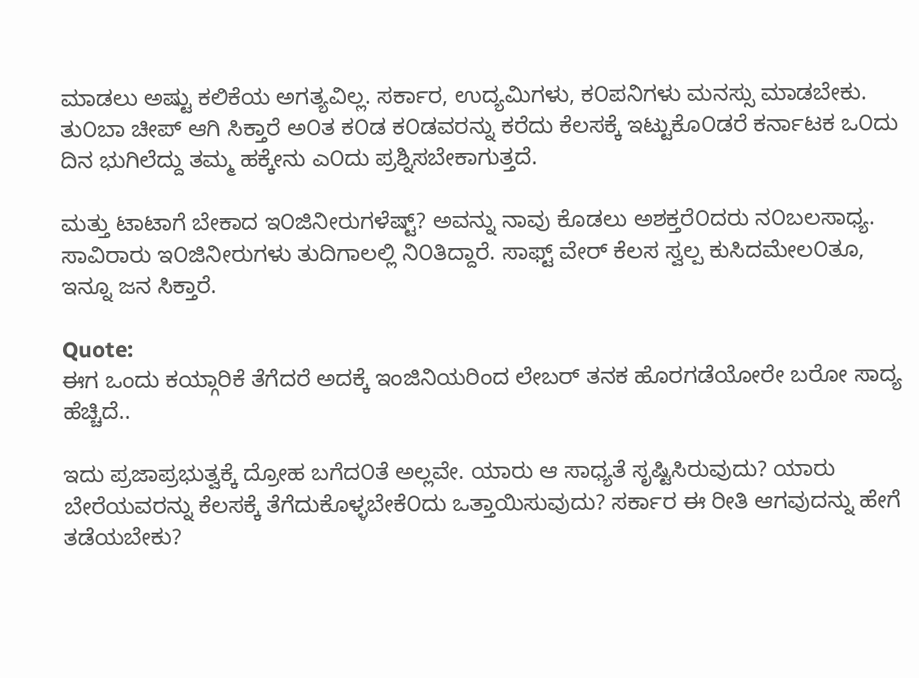ಮಾಡಲು ಅಷ್ಟು ಕಲಿಕೆಯ ಅಗತ್ಯವಿಲ್ಲ. ಸರ್ಕಾರ, ಉದ್ಯಮಿಗಳು, ಕ೦ಪನಿಗಳು ಮನಸ್ಸು ಮಾಡಬೇಕು. ತು೦ಬಾ ಚೀಪ್ ಆಗಿ ಸಿಕ್ತಾರೆ ಅ೦ತ ಕ೦ಡ ಕ೦ಡವರನ್ನು ಕರೆದು ಕೆಲಸಕ್ಕೆ ಇಟ್ಟುಕೊ೦ಡರೆ ಕರ್ನಾಟಕ ಒ೦ದು ದಿನ ಭುಗಿಲೆದ್ದು ತಮ್ಮ ಹಕ್ಕೇನು ಎ೦ದು ಪ್ರಶ್ನಿಸಬೇಕಾಗುತ್ತದೆ.

ಮತ್ತು ಟಾಟಾಗೆ ಬೇಕಾದ ಇ೦ಜಿನೀರುಗಳೆಷ್ಟ್? ಅವನ್ನು ನಾವು ಕೊಡಲು ಅಶಕ್ತರೆ೦ದರು ನ೦ಬಲಸಾಧ್ಯ. ಸಾವಿರಾರು ಇ೦ಜಿನೀರುಗಳು ತುದಿಗಾಲಲ್ಲಿ ನಿ೦ತಿದ್ದಾರೆ. ಸಾಫ್ಟ್ ವೇರ್ ಕೆಲಸ ಸ್ವಲ್ಪ ಕುಸಿದಮೇಲ೦ತೂ, ಇನ್ನೂ ಜನ ಸಿಕ್ತಾರೆ.

Quote:
ಈಗ ಒಂದು ಕಯ್ಗಾರಿಕೆ ತೆಗೆದರೆ ಅದಕ್ಕೆ ಇಂಜಿನಿಯರಿಂದ ಲೇಬರ್‍ ತನಕ ಹೊರಗಡೆಯೋರೇ ಬರೋ ಸಾದ್ಯ ಹೆಚ್ಚಿದೆ..

ಇದು ಪ್ರಜಾಪ್ರಭುತ್ವಕ್ಕೆ ದ್ರೋಹ ಬಗೆದ೦ತೆ ಅಲ್ಲವೇ. ಯಾರು ಆ ಸಾಧ್ಯತೆ ಸೃಷ್ಟಿಸಿರುವುದು? ಯಾರು ಬೇರೆಯವರನ್ನು ಕೆಲಸಕ್ಕೆ ತೆಗೆದುಕೊಳ್ಳಬೇಕೆ೦ದು ಒತ್ತಾಯಿಸುವುದು? ಸರ್ಕಾರ ಈ ರೀತಿ ಆಗವುದನ್ನು ಹೇಗೆ ತಡೆಯಬೇಕು?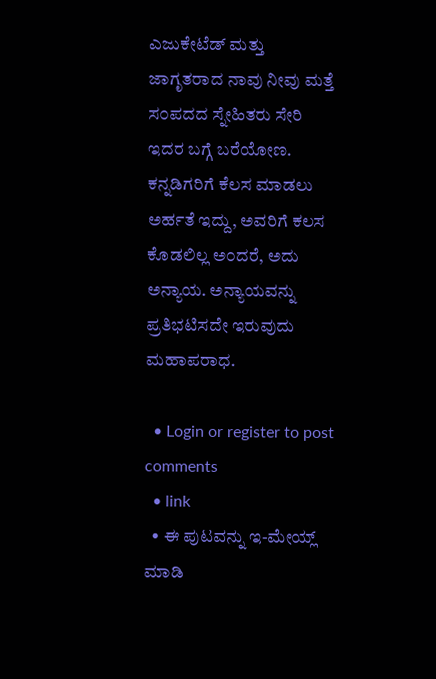ಎಜುಕೇಟೆಡ್ ಮತ್ತು ಜಾಗೃತರಾದ ನಾವು ನೀವು ಮತ್ತೆ ಸ೦ಪದದ ಸ್ನೇಹಿತರು ಸೇರಿ ಇದರ ಬಗ್ಗೆ ಬರೆಯೋಣ. ಕನ್ನಡಿಗರಿಗೆ ಕೆಲಸ ಮಾಡಲು ಅರ್ಹತೆ ಇದ್ದು, ಅವರಿಗೆ ಕಲಸ ಕೊಡಲಿಲ್ಲ ಅ೦ದರೆ, ಅದು ಅನ್ಯಾಯ. ಅನ್ಯಾಯವನ್ನು ಪ್ರತಿಭಟಿಸದೇ ಇರುವುದು ಮಹಾಪರಾಧ.

  • Login or register to post comments
  • link
  • ಈ ಪುಟವನ್ನು ಇ-ಮೇಯ್ಲ್ ಮಾಡಿ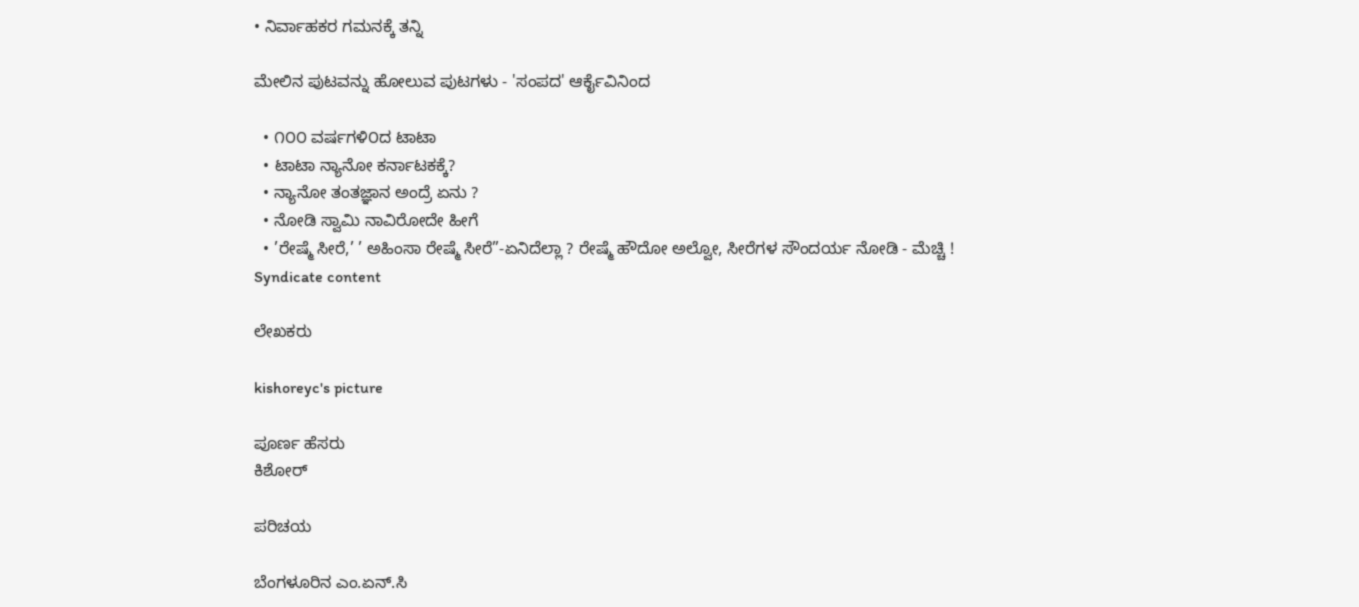• ನಿರ್ವಾಹಕರ ಗಮನಕ್ಕೆ ತನ್ನಿ

ಮೇಲಿನ ಪುಟವನ್ನು ಹೋಲುವ ಪುಟಗಳು - 'ಸಂಪದ' ಆರ್ಕೈವಿನಿಂದ

  • ೧೦೦ ವರ್ಷಗಳಿ೦ದ ಟಾಟಾ
  • ಟಾಟಾ ನ್ಯಾನೋ ಕರ್ನಾಟಕಕ್ಕೆ?
  • ನ್ಯಾನೋ ತಂತಜ್ಞಾನ ಅಂದ್ರೆ ಏನು ?
  • ನೋಡಿ ಸ್ವಾಮಿ ನಾವಿರೋದೇ ಹೀಗೆ
  • ’ರೇಷ್ಮೆ ಸೀರೆ,’ ’ ಅಹಿಂಸಾ ರೇಷ್ಮೆ ಸೀರೆ”-ಏನಿದೆಲ್ಲಾ ? ರೇಷ್ಮೆ ಹೌದೋ ಅಲ್ವೋ, ಸೀರೆಗಳ ಸೌಂದರ್ಯ ನೋಡಿ - ಮೆಚ್ಚಿ !
Syndicate content

ಲೇಖಕರು

kishoreyc's picture

ಪೂರ್ಣ ಹೆಸರು
ಕಿಶೋರ್

ಪರಿಚಯ

ಬೆಂಗಳೂರಿನ ಎಂ.ಏನ್.ಸಿ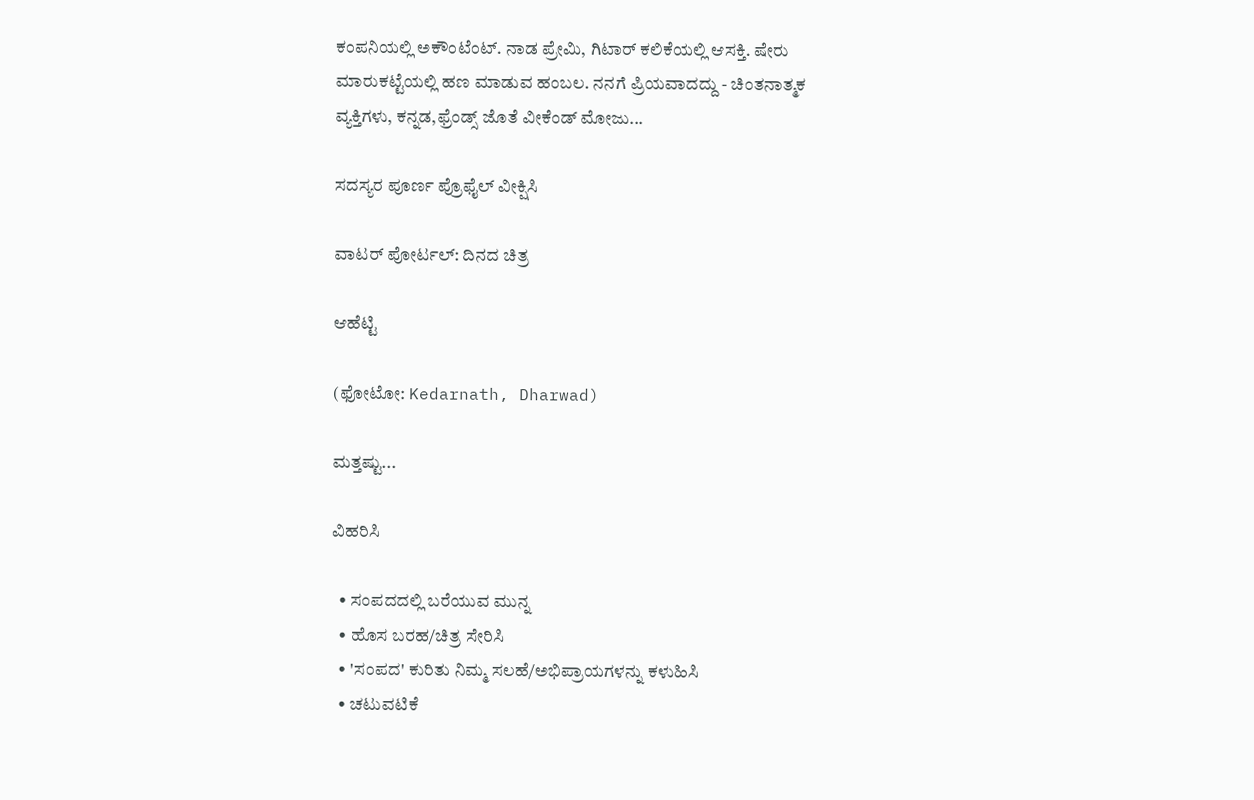ಕಂಪನಿಯಲ್ಲಿ ಅಕೌಂಟೆಂಟ್. ನಾಡ ಪ್ರೇಮಿ, ಗಿಟಾರ್ ಕಲಿಕೆಯಲ್ಲಿ ಆಸಕ್ತಿ. ಷೇರು ಮಾರುಕಟ್ಟೆಯಲ್ಲಿ ಹಣ ಮಾಡುವ ಹಂಬಲ. ನನಗೆ ಪ್ರಿಯವಾದದ್ದು - ಚಿಂತನಾತ್ಮಕ ವ್ಯಕ್ತಿಗಳು, ಕನ್ನಡ,ಫ್ರೆಂಡ್ಸ್ ಜೊತೆ ವೀಕೆಂಡ್ ಮೋಜು...

ಸದಸ್ಯರ ಪೂರ್ಣ ಪ್ರೊಫೈಲ್ ವೀಕ್ಷಿಸಿ

ವಾಟರ್ ಪೋರ್ಟಲ್: ದಿನದ ಚಿತ್ರ

ಆಹೆಟ್ಟಿ

(ಫೋಟೋ: Kedarnath, Dharwad)

ಮತ್ತಷ್ಟು...

ವಿಹರಿಸಿ

  • ಸಂಪದದಲ್ಲಿ ಬರೆಯುವ ಮುನ್ನ
  • ಹೊಸ ಬರಹ/ಚಿತ್ರ ಸೇರಿಸಿ
  • 'ಸಂಪದ' ಕುರಿತು ನಿಮ್ಮ ಸಲಹೆ/ಅಭಿಪ್ರಾಯಗಳನ್ನು ಕಳುಹಿಸಿ
  • ಚಟುವಟಿಕೆ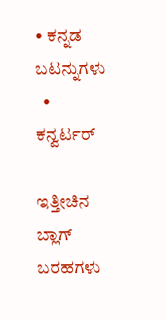• ಕನ್ನಡ ಬಟನ್ನುಗಳು
  • ಕನ್ವರ್ಟರ್

ಇತ್ತೀಚಿನ ಬ್ಲಾಗ್ ಬರಹಗಳು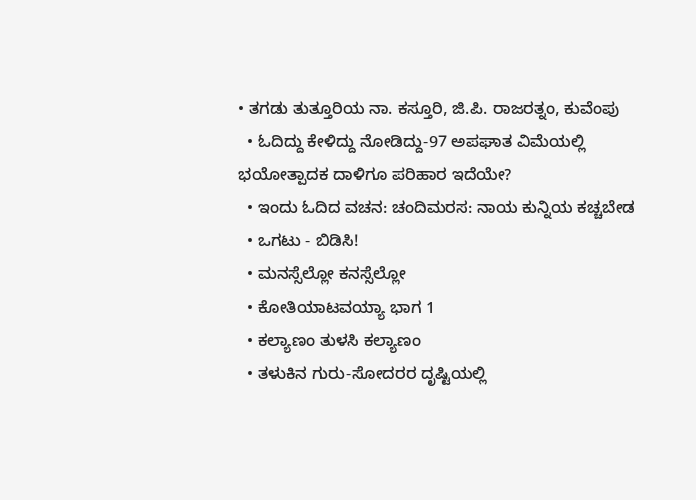• ತಗಡು ತುತ್ತೂರಿಯ ನಾ. ಕಸ್ತೂರಿ, ಜಿ.ಪಿ. ರಾಜರತ್ನಂ, ಕುವೆಂಪು
  • ಓದಿದ್ದು ಕೇಳಿದ್ದು ನೋಡಿದ್ದು-97 ಅಪಘಾತ ವಿಮೆಯಲ್ಲಿ ಭಯೋತ್ಪಾದಕ ದಾಳಿಗೂ ಪರಿಹಾರ ಇದೆಯೇ?
  • ಇಂದು ಓದಿದ ವಚನ: ಚಂದಿಮರಸ: ನಾಯ ಕುನ್ನಿಯ ಕಚ್ಚಬೇಡ
  • ಒಗಟು - ಬಿಡಿಸಿ!
  • ಮನಸ್ಸೆಲ್ಲೋ ಕನಸ್ಸೆಲ್ಲೋ
  • ಕೋತಿಯಾಟವಯ್ಯಾ ಭಾಗ 1
  • ಕಲ್ಯಾಣಂ ತುಳಸಿ ಕಲ್ಯಾಣಂ
  • ತಳುಕಿನ ಗುರು-ಸೋದರರ ದೃಷ್ಟಿಯಲ್ಲಿ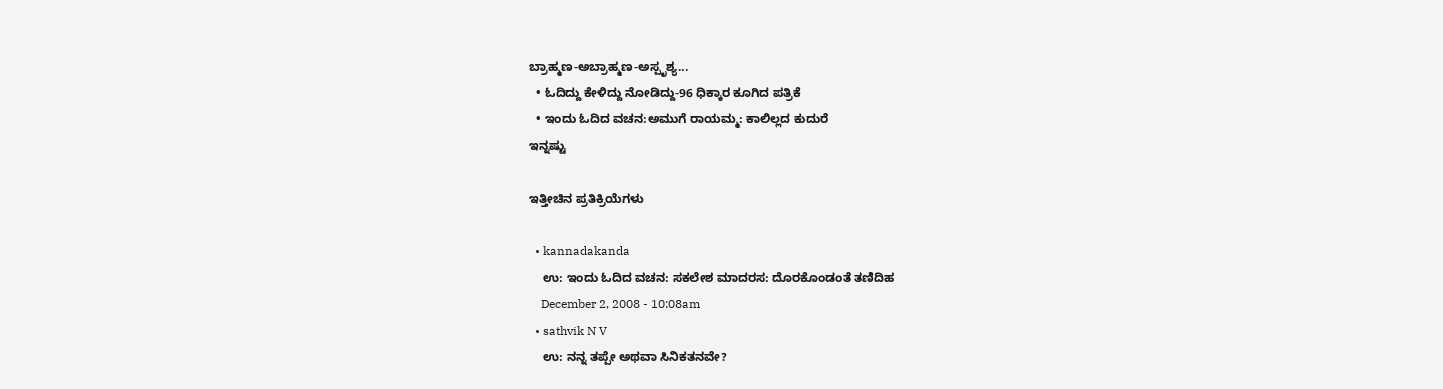ಬ್ರಾಹ್ಮಣ-ಅಬ್ರಾಹ್ಮಣ-ಅಸ್ಪೃಶ್ಯ...
  • ಓದಿದ್ದು ಕೇಳಿದ್ದು ನೋಡಿದ್ದು-96 ಧಿಕ್ಕಾರ ಕೂಗಿದ ಪತ್ರಿಕೆ
  • ಇಂದು ಓದಿದ ವಚನ:ಅಮುಗೆ ರಾಯಮ್ಮ: ಕಾಲಿಲ್ಲದ ಕುದುರೆ
ಇನ್ನಷ್ಟು

ಇತ್ತೀಚಿನ ಪ್ರತಿಕ್ರಿಯೆಗಳು

  • kannadakanda
    ಉ: ಇಂದು ಓದಿದ ವಚನ: ಸಕಲೇಶ ಮಾದರಸ: ದೊರಕೊಂಡಂತೆ ತಣಿದಿಹ
    December 2, 2008 - 10:08am
  • sathvik N V
    ಉ: ನನ್ನ ತಪ್ಪೇ ಅಥವಾ ಸಿನಿಕತನವೇ?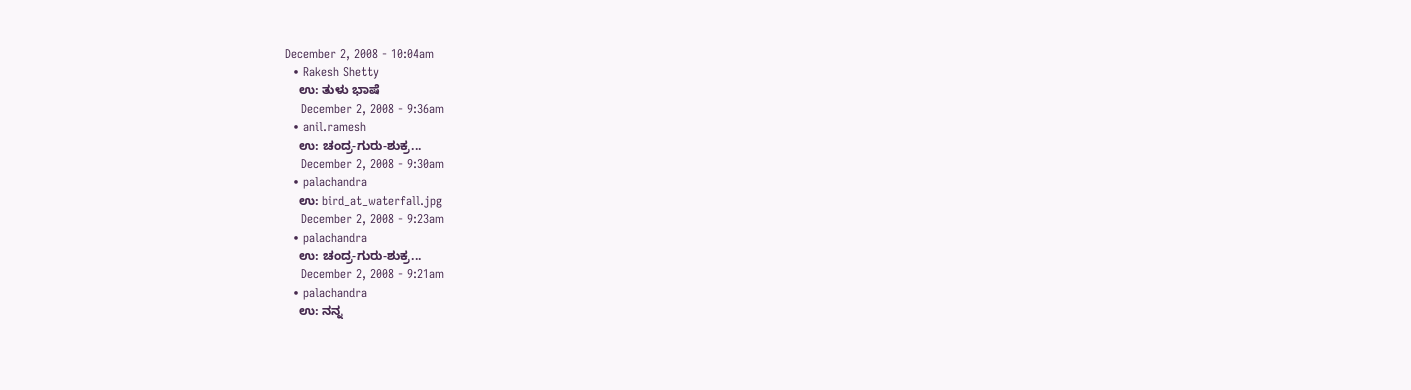December 2, 2008 - 10:04am
  • Rakesh Shetty
    ಉ: ತುಳು ಭಾಷೆ
    December 2, 2008 - 9:36am
  • anil.ramesh
    ಉ: ಚಂದ್ರ-ಗುರು-ಶುಕ್ರ...
    December 2, 2008 - 9:30am
  • palachandra
    ಉ: bird_at_waterfall.jpg
    December 2, 2008 - 9:23am
  • palachandra
    ಉ: ಚಂದ್ರ-ಗುರು-ಶುಕ್ರ...
    December 2, 2008 - 9:21am
  • palachandra
    ಉ: ನನ್ನ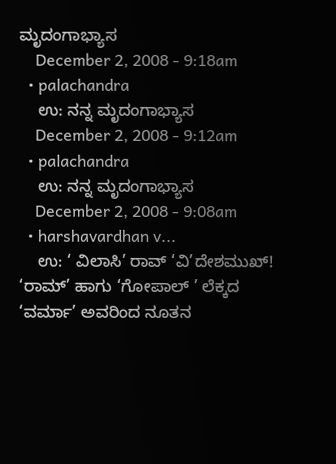ಮೃದಂಗಾಭ್ಯಾಸ
    December 2, 2008 - 9:18am
  • palachandra
    ಉ: ನನ್ನ ಮೃದಂಗಾಭ್ಯಾಸ
    December 2, 2008 - 9:12am
  • palachandra
    ಉ: ನನ್ನ ಮೃದಂಗಾಭ್ಯಾಸ
    December 2, 2008 - 9:08am
  • harshavardhan v...
    ಉ: ‘ ವಿಲಾಸಿ’ ರಾವ್ ‘ವಿ’ದೇಶಮುಖ್! ‘ರಾಮ್’ ಹಾಗು ‘ಗೋಪಾಲ್ ’ ಲೆಕ್ಕದ ‘ವರ್ಮಾ’ ಅವರಿಂದ ನೂತನ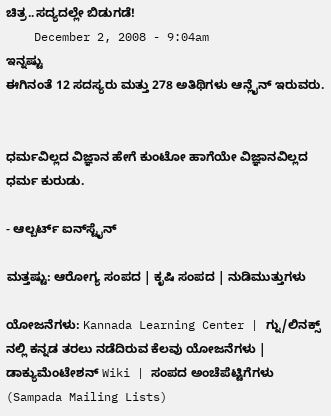ಚಿತ್ರ..ಸದ್ಯದಲ್ಲೇ ಬಿಡುಗಡೆ!
    December 2, 2008 - 9:04am
ಇನ್ನಷ್ಟು
ಈಗಿನಂತೆ 12 ಸದಸ್ಯರು ಮತ್ತು 278 ಅತಿಥಿಗಳು ಆನ್ಲೈನ್ ಇರುವರು.


ಧರ್ಮವಿಲ್ಲದ ವಿಜ್ಞಾನ ಹೇಗೆ ಕುಂಟೋ ಹಾಗೆಯೇ ವಿಜ್ಞಾನವಿಲ್ಲದ ಧರ್ಮ ಕುರುಡು.

- ಆಲ್ಬರ್ಟ್ ಐನ್‍ಸ್ಟೈನ್

ಮತ್ತಷ್ಟು: ಆರೋಗ್ಯ ಸಂಪದ | ಕೃಷಿ ಸಂಪದ | ನುಡಿಮುತ್ತುಗಳು

ಯೋಜನೆಗಳು: Kannada Learning Center | ಗ್ನು/ಲಿನಕ್ಸ್ ನಲ್ಲಿ ಕನ್ನಡ ತರಲು ನಡೆದಿರುವ ಕೆಲವು ಯೋಜನೆಗಳು | ಡಾಕ್ಯುಮೆಂಟೇಶನ್ Wiki | ಸಂಪದ ಅಂಚೆಪೆಟ್ಟಿಗೆಗಳು (Sampada Mailing Lists)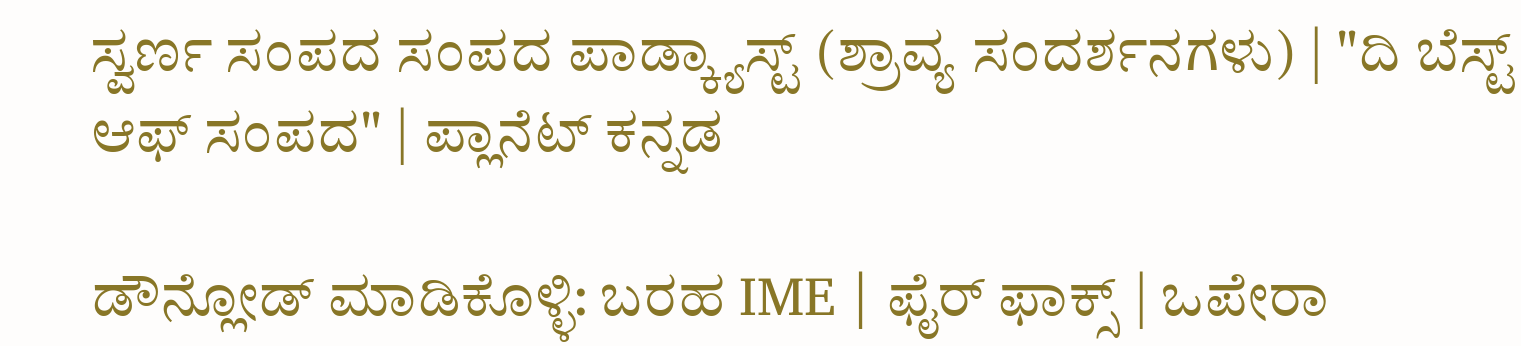ಸ್ವರ್ಣ ಸಂಪದ ಸಂಪದ ಪಾಡ್ಕ್ಯಾಸ್ಟ್ (ಶ್ರಾವ್ಯ ಸಂದರ್ಶನಗಳು) | "ದಿ ಬೆಸ್ಟ್ ಆಫ್ ಸಂಪದ" | ಪ್ಲಾನೆಟ್ ಕನ್ನಡ

ಡೌನ್ಲೋಡ್ ಮಾಡಿಕೊಳ್ಳಿ: ಬರಹ IME | ಫೈರ್ ಫಾಕ್ಸ್ | ಒಪೇರಾ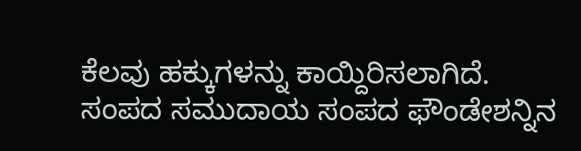ಕೆಲವು ಹಕ್ಕುಗಳನ್ನು ಕಾಯ್ದಿರಿಸಲಾಗಿದೆ. ಸಂಪದ ಸಮುದಾಯ ಸಂಪದ ಫೌಂಡೇಶನ್ನಿನ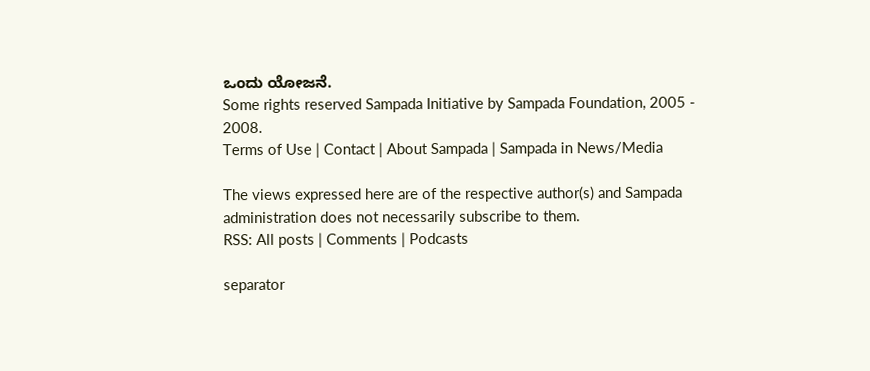ಒಂದು ಯೋಜನೆ.
Some rights reserved Sampada Initiative by Sampada Foundation, 2005 - 2008.
Terms of Use | Contact | About Sampada | Sampada in News/Media

The views expressed here are of the respective author(s) and Sampada administration does not necessarily subscribe to them.
RSS: All posts | Comments | Podcasts

separator